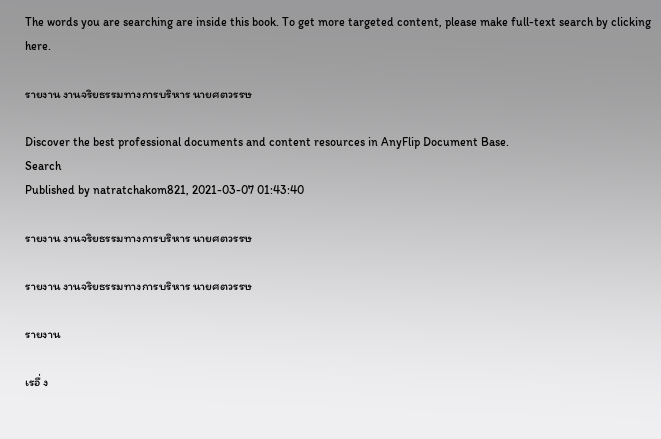The words you are searching are inside this book. To get more targeted content, please make full-text search by clicking here.

รายงาน งานจริยธรรมทางการบริหาร นายศตวรรษ

Discover the best professional documents and content resources in AnyFlip Document Base.
Search
Published by natratchakom821, 2021-03-07 01:43:40

รายงาน งานจริยธรรมทางการบริหาร นายศตวรรษ

รายงาน งานจริยธรรมทางการบริหาร นายศตวรรษ

รายงาน

เรอื่ ง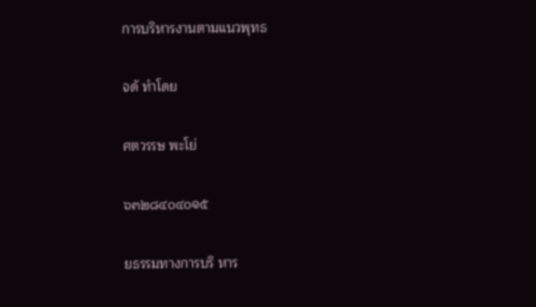การบริหารงานตามแนวพุทธ

จดั ทำโดย

ศตวรรษ พะโย่

๖๓๒๘๔๐๔๐๑๕

ยธรรมทางการบริ หาร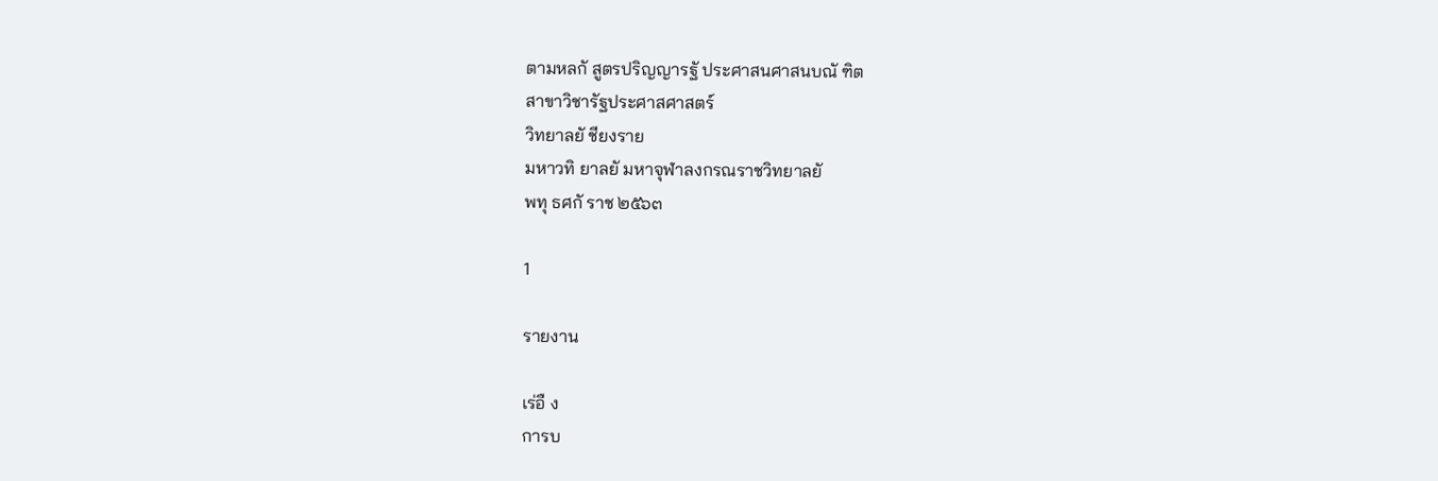ตามหลกั สูตรปริญญารฐั ประศาสนศาสนบณั ฑิต
สาขาวิชารัฐประศาสศาสตร์
วิทยาลยั ชียงราย
มหาวทิ ยาลยั มหาจุฬาลงกรณราชวิทยาลยั
พทุ ธศกั ราช ๒๕๖๓

1

รายงาน

เร่อื ง
การบ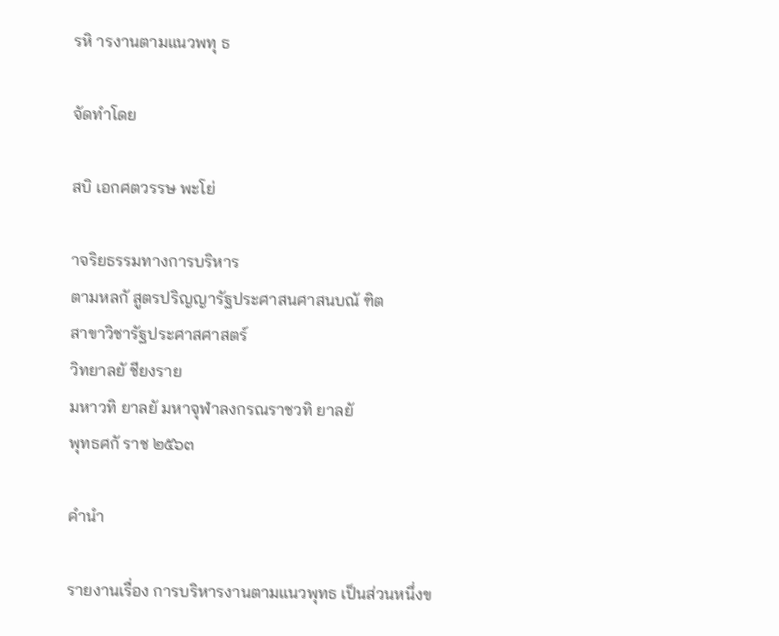รหิ ารงานตามแนวพทุ ธ

จัดทำโดย

สบิ เอกศตวรรษ พะโย่

าจริยธรรมทางการบริหาร
ตามหลกั สูตรปริญญารัฐประศาสนศาสนบณั ฑิต
สาขาวิชารัฐประศาสศาสตร์
วิทยาลยั ชียงราย
มหาวทิ ยาลยั มหาจุฬาลงกรณราชวทิ ยาลยั
พุทธศกั ราช ๒๕๖๓

คำนำ

รายงานเรื่อง การบริหารงานตามแนวพุทธ เป็นส่วนหนึ่งข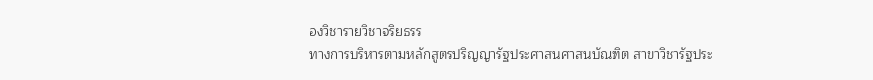องวิชารายวิชาจริยธรร
ทางการบริหารตามหลักสูตรปริญญารัฐประศาสนศาสนบัณฑิต สาขาวิชารัฐประ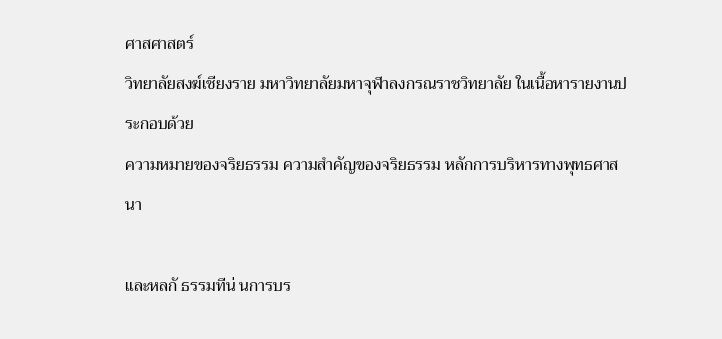ศาสศาสตร์
วิทยาลัยสงฆ์เชียงราย มหาวิทยาลัยมหาจุฬาลงกรณราชวิทยาลัย ในเนื้อหารายงานประกอบด้วย
ความหมายของจริยธรรม ความสำคัญของจริยธรรม หลักการบริหารทางพุทธศาสนา

และหลกั ธรรมทีน่ นการบร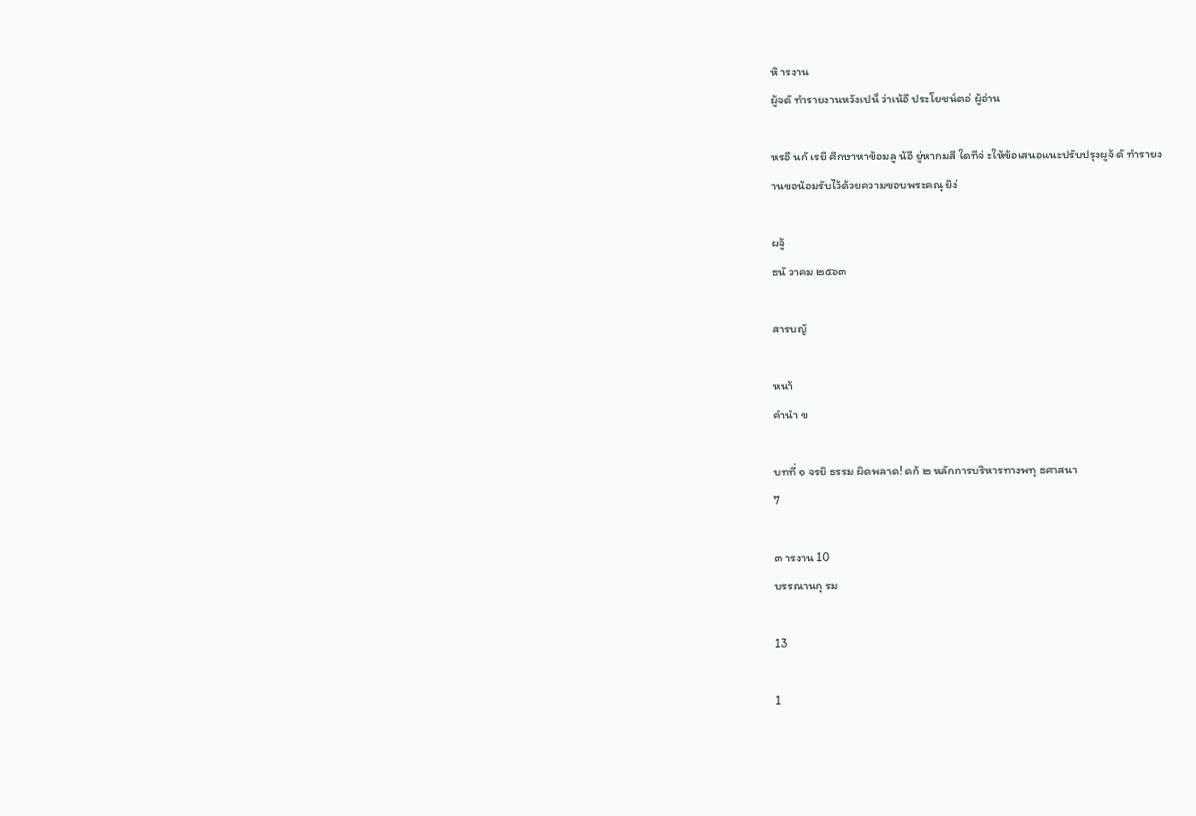หิ ารงาน
ผู้จดั ทำรายงานหวังเปน็ ว่าเน้อื ประโยชน์ตอ่ ผู้อ่าน

หรอื นกั เรยี ศึกษาหาข้อมลู น้อี ยู่หากมสี ใดทีจ่ ะให้ข้อเสนอแนะปรับปรุงผูจ้ ดั ทำรายง
านขอน้อมรับไว้ด้วยความขอบพระคณุ ยิง่

ผจู้
ธนั วาคม ๒๕๖๓

สารบญั

หนา้
คำนำ ข

บทที่ ๑ จรยิ ธรรม ผิดพลาด! ดก้ ๒ หลักการบริหารทางพทุ ธศาสนา
7

๓ ารงาน 10
บรรณานกุ รม

13

1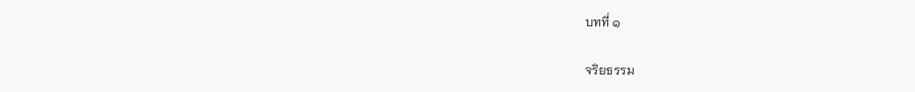บทที่ ๑

จริยธรรม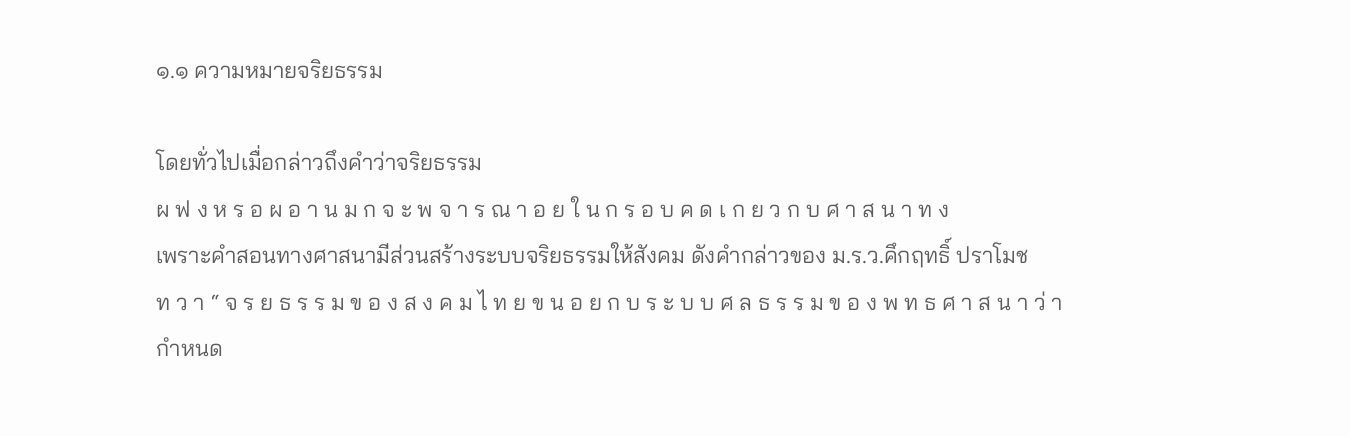๑.๑ ความหมายจริยธรรม

โดยทั่วไปเมื่อกล่าวถึงคำว่าจริยธรรม
ผ ฟ ง ห ร อ ผ อ า น ม ก จ ะ พ จ า ร ณ า อ ย ใ น ก ร อ บ ค ด เ ก ย ว ก บ ศ า ส น า ท ง
เพราะคำสอนทางศาสนามีส่วนสร้างระบบจริยธรรมให้สังคม ดังคำกล่าวของ ม.ร.ว.คึกฤทธิ์ ปราโมช
ท ว า “ จ ร ย ธ ร ร ม ข อ ง ส ง ค ม ไ ท ย ข น อ ย ก บ ร ะ บ บ ศ ล ธ ร ร ม ข อ ง พ ท ธ ศ า ส น า ว่ า
กำหนด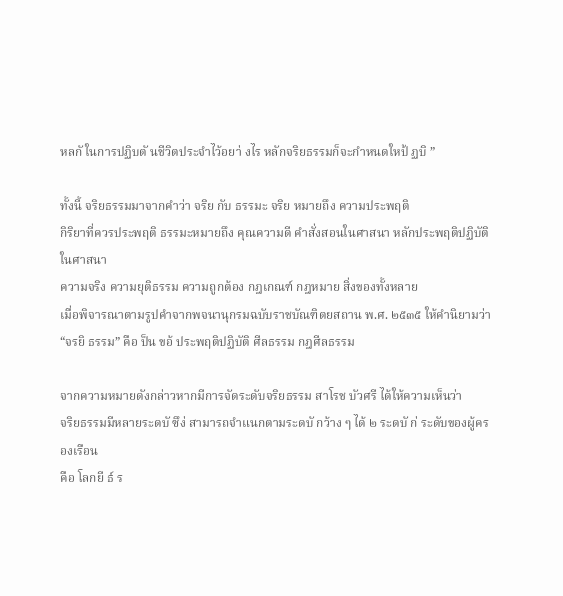หลกั ในการปฏิบตั นชีวิตประจำไว้อยา่ งไร หลักจริยธรรมก็จะกำหนดใหป้ ฏบิ ”

ทั้งนี้ จริยธรรมมาจากคำว่า จริย กับ ธรรมะ จริย หมายถึง ความประพฤติ
กิริยาที่ควรประพฤติ ธรรมะหมายถึง คุณความดี คำสั่งสอนในศาสนา หลักประพฤติปฏิบัติในศาสนา
ความจริง ความยุติธรรม ความถูกต้อง กฎเกณฑ์ กฎหมาย สิ่งของทั้งหลาย
เมื่อพิจารณาตามรูปคำจากพจนานุกรมฉบับราชบัณฑิตยสถาน พ.ศ. ๒๕๓๕ ให้คำนิยามว่า
“จรยิ ธรรม” คือ ป็น ขอ้ ประพฤติปฏิบัติ ศีลธรรม กฎศีลธรรม

จากความหมายดังกล่าวหากมีการจัดระดับจริยธรรม สาโรช บัวศรี ได้ให้ความเห็นว่า
จริยธรรมมีหลายระดบั ซึง่ สามารถจำแนกตามระดบั กว้าง ๆ ได้ ๒ ระดบั ก่ ระดับของผู้ครองเรือน
คือ โลกยี ธ์ ร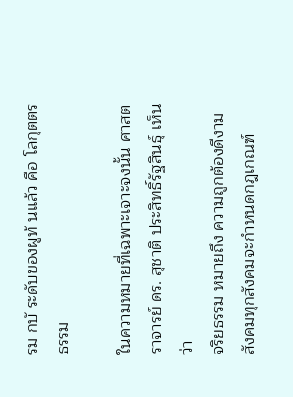รม กบั ระดับของผูท้ นแล้ว คือ โลกุตตรธรรม

ในความหมายที่เฉพาะเจาะจงนั้น ศาสตราจารย์ ดร. สุชาติ ประสิทธิ์รัฐสินธุ์ เห็นว่า
จริยธรรม หมายถึง ความถูกต้องดีงาม สังคมทุกสังคมจะกำหนดกฎเกณฑ์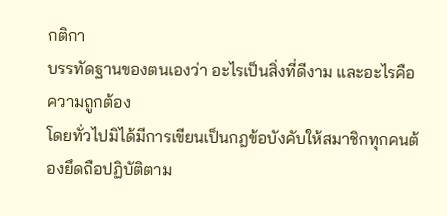กติกา
บรรทัดฐานของตนเองว่า อะไรเป็นสิ่งที่ดีงาม และอะไรคือความถูกต้อง
โดยทั่วไปมิได้มีการเขียนเป็นกฎข้อบังคับให้สมาชิกทุกคนต้องยึดถือปฏิบัติตาม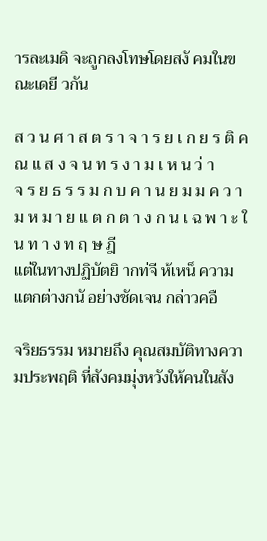ารละเมดิ จะถูกลงโทษโดยสงั คมในขณะเดยี วกัน

ส ว น ศ า ส ต ร า จ า ร ย เ ก ย ร ติ ค ณ แ ส ง จ น ท ร ง า ม เ ห น ว่ า
จ ร ย ธ ร ร ม ก บ ค า น ย ม ม ค ว า ม ห ม า ย แ ต ก ต า ง ก น เ ฉ พ า ะ ใ น ท า ง ท ฤ ษ ฎี
แต่ในทางปฏิบัตยิ ากท่จี ห้เหน็ ความแตกต่างกนั อย่างชัดเจน กล่าวคอื

จริยธรรม หมายถึง คุณสมบัติทางความประพฤติ ที่สังคมมุ่งหวังให้คนในสัง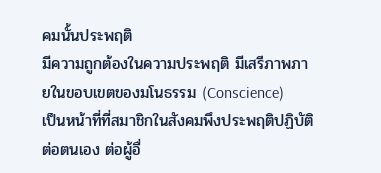คมนั้นประพฤติ
มีความถูกต้องในความประพฤติ มีเสรีภาพภายในขอบเขตของมโนธรรม (Conscience)
เป็นหน้าที่ที่สมาชิกในสังคมพึงประพฤติปฏิบัติต่อตนเอง ต่อผู้อื่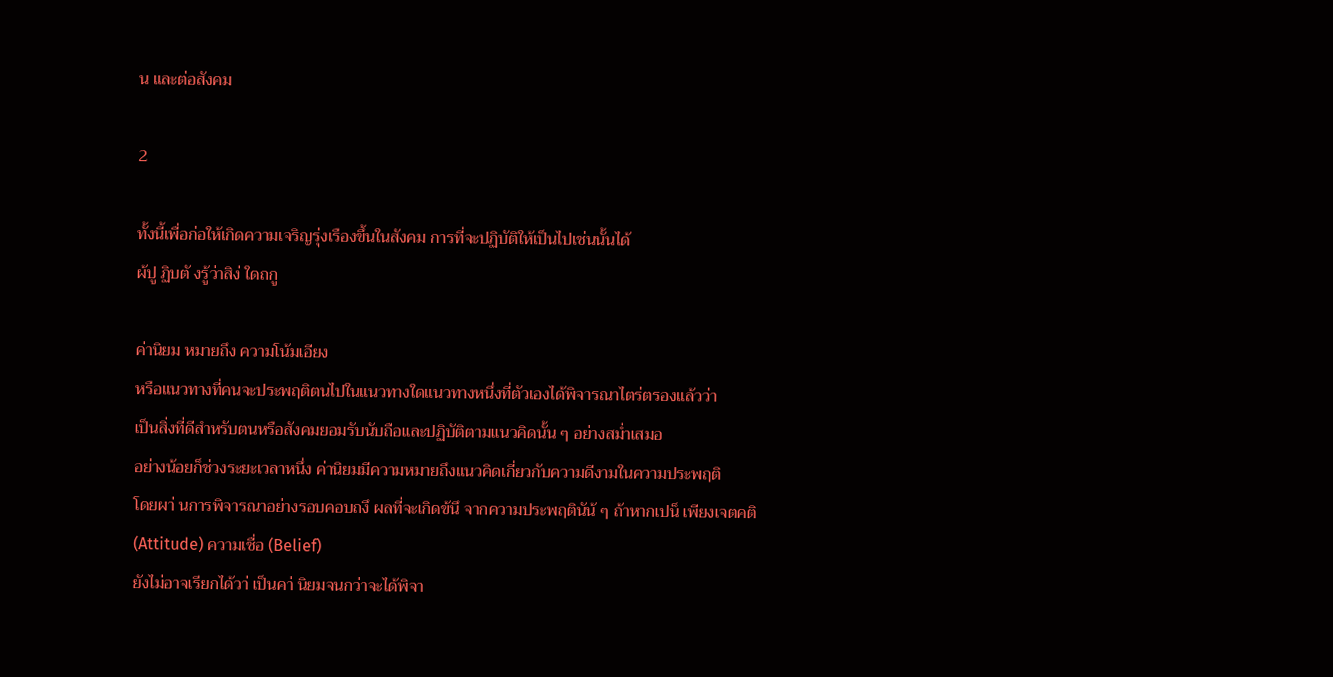น และต่อสังคม

2

ทั้งนี้เพื่อก่อให้เกิดความเจริญรุ่งเรืองขึ้นในสังคม การที่จะปฏิบัติให้เป็นไปเช่นนั้นได้
ผ้ปู ฏิบตั งรู้ว่าสิง่ ใดถกู

ค่านิยม หมายถึง ความโน้มเอียง
หรือแนวทางที่คนจะประพฤติตนไปในแนวทางใดแนวทางหนึ่งที่ตัวเองได้พิจารณาไตร่ตรองแล้วว่า
เป็นสิ่งที่ดีสำหรับตนหรือสังคมยอมรับนับถือและปฏิบัติตามแนวคิดนั้น ๆ อย่างสม่ำเสมอ
อย่างน้อยก็ช่วงระยะเวลาหนึ่ง ค่านิยมมีความหมายถึงแนวคิดเกี่ยวกับความดีงามในความประพฤติ
โดยผา่ นการพิจารณาอย่างรอบคอบถงึ ผลที่จะเกิดข้นึ จากความประพฤตินัน้ ๆ ถ้าหากเปน็ เพียงเจตคติ
(Attitude) ความเชื่อ (Belief)
ยังไม่อาจเรียกได้วา่ เป็นคา่ นิยมจนกว่าจะได้พิจา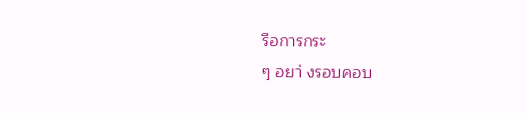รือการกระ
ๆ อยา่ งรอบคอบ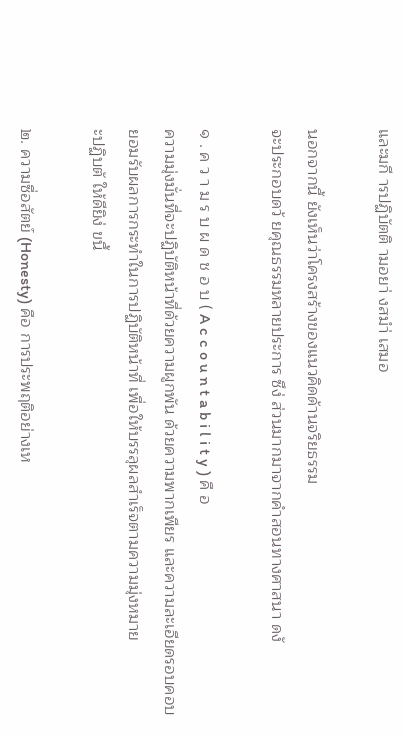และมกี ารปฏิบัตติ ามอยา่ งสมำ่ เสมอ

นอกจากนี้ ยังเห็นว่าโครงสร้างของแนวคิดด้านจริยธรรม
จะประกอบดว้ ยคุณธรรมหลายประการ ซึง่ ส่วนมากมาจากคำสอนทางศาสนา ดงั

๑ . ค ว า ม ร บ ผ ด ช อ บ ( A c c o u n t a b i l i t y ) คื อ
ความมุ่งมั่นที่จะปฏิบัติหน้าที่ด้วยความผูกพัน ด้วยความพากเพียร และความละเอียดรอบคอบ
ยอมรับผลการกระทำในการปฏิบัติหน้าที่ เพื่อให้บรรลุผลสำเร็จตามความมุ่งหมาย
ะปฏิบตั ให้ดียิง่ ขนึ้

๒. ความซื่อสัตย์ (Honesty) คือ การประพฤติอย่างเห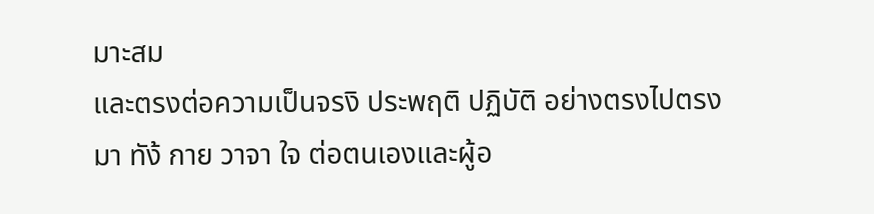มาะสม
และตรงต่อความเป็นจรงิ ประพฤติ ปฏิบัติ อย่างตรงไปตรงมา ทัง้ กาย วาจา ใจ ต่อตนเองและผู้อ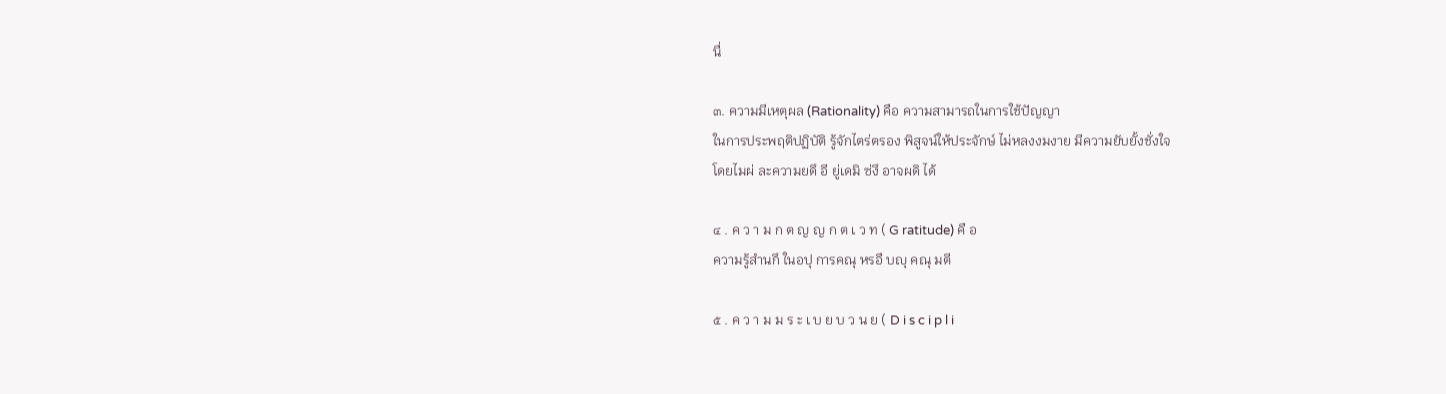นื่

๓. ความมีเหตุผล (Rationality) คือ ความสามารถในการใช้ปัญญา
ในการประพฤติปฏิบัติ รู้จักไตร่ตรอง พิสูจน์ให้ประจักษ์ ไม่หลงงมงาย มีความยับยั้งชั่งใจ
โดยไมผ่ ละความยดึ อี ยู่เดมิ ซ่งึ อาจผดิ ได้

๔ . ค ว า ม ก ต ญ ญ ก ต เ ว ท ( G ratitude) คื อ
ความรู้สำนกึ ในอปุ การคณุ หรอื บญุ คณุ มตี

๕ . ค ว า ม ม ร ะ เ บ ย บ ว น ย ( D i s c i p l i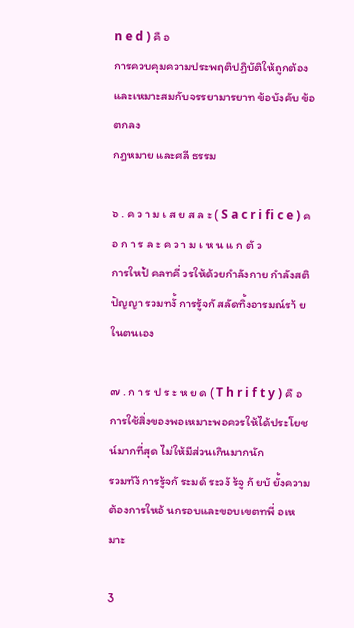n e d ) คื อ
การควบคุมความประพฤติปฏิบัติให้ถูกต้องและเหมาะสมกับจรรยามารยาท ข้อบังคับ ข้อตกลง
กฎหมาย และศลี ธรรม

๖ . ค ว า ม เ ส ย ส ล ะ ( S a c r i fi c e ) ค อ ก า ร ล ะ ค ว า ม เ ห น แ ก ตั ว
การใหป้ คลทคี่ วรให้ด้วยกำลังกาย กำลังสติปัญญา รวมทงั้ การรู้จกั สลัดทิ้งอารมณ์รา้ ยในตนเอง

๗ . ก า ร ป ร ะ ห ย ด ( T h r i f t y ) คื อ
การใช้สิ่งของพอเหมาะพอควรให้ได้ประโยชน์มากที่สุด ไม่ให้มีส่วนเกินมากนัก
รวมทัง้ การรู้จกั ระมดั ระวงั ร้จู กั ยบั ยั้งความต้องการใหอ้ นกรอบและขอบเขตทพี่ อเหมาะ

3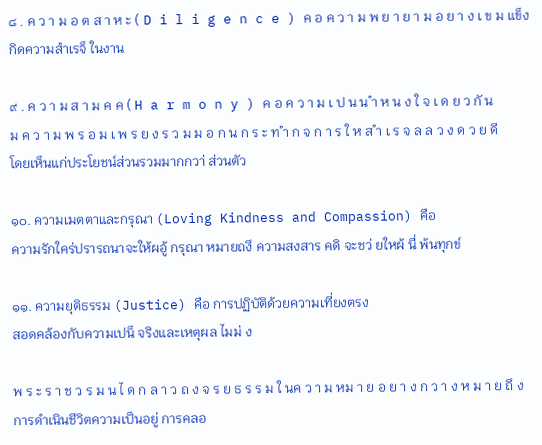๘ . ค ว า ม อ ต ส า ห ะ ( D i l i g e n c e ) ค อ ค ว า ม พ ย า ย า ม อ ย า ง เ ข ม แข็ง
กิดความสำเรจ็ ในงาน

๙ . ค ว า ม ส า ม ค ค ( H a r m o n y ) ค อ ค ว า ม เ ป น น ำ ห น ง ใ จ เ ด ย ว กั น
ม ค ว า ม พ ร อ ม เ พ ร ย ง ร ว ม ม อ ก น ก ร ะ ท ำ ก จ ก า ร ใ ห ส ำ เ ร จ ล ล ว ง ด ว ย ดี
โดยเห็นแก่ประโยชน์ส่วนรวมมากกวา่ ส่วนตัว

๑๐. ความเมตตาและกรุณา (Loving Kindness and Compassion) คือ
ความรักใคร่ปรารถนาจะให้ผอู้ กรุณา หมายถงึ ความสงสาร คดิ จะชว่ ยใหผ้ นื่ พ้นทุกข์

๑๑. ความยุติธรรม (Justice) คือ การปฏิบัติด้วยความเที่ยงตรง
สอดคล้องกับความเปน็ จริงและเหตุผล ไมม่ ง

พ ร ะ ร า ช ว ร ม น ไ ด ก ล า ว ถ ง จ ร ย ธ ร ร ม ใ นค ว า ม หม า ย อ ย า ง ก ว า ง ห ม า ย ถึ ง
การดำเนินชีวิตความเป็นอยู่ การคลอ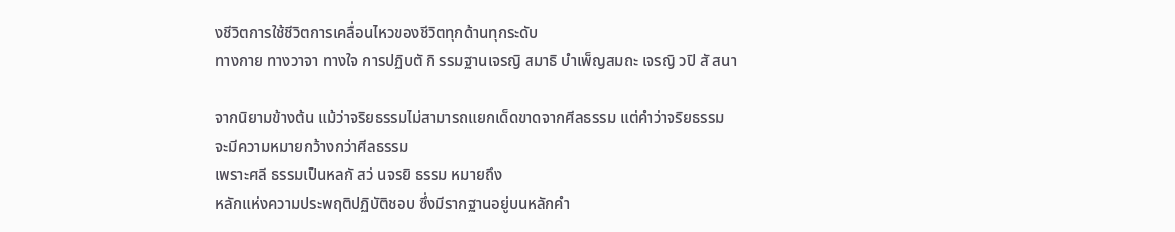งชีวิตการใช้ชีวิตการเคลื่อนไหวของชีวิตทุกด้านทุกระดับ
ทางกาย ทางวาจา ทางใจ การปฏิบตั กิ รรมฐานเจรญิ สมาธิ บำเพ็ญสมถะ เจรญิ วปิ สั สนา

จากนิยามข้างต้น แม้ว่าจริยธรรมไม่สามารถแยกเด็ดขาดจากศีลธรรม แต่คำว่าจริยธรรม
จะมีความหมายกว้างกว่าศีลธรรม
เพราะศลี ธรรมเป็นหลกั สว่ นจรยิ ธรรม หมายถึง
หลักแห่งความประพฤติปฏิบัติชอบ ซึ่งมีรากฐานอยู่บนหลักคำ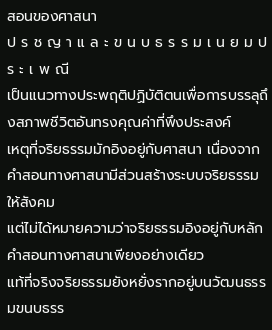สอนของศาสนา
ป ร ช ญ า แ ล ะ ข น บ ธ ร ร ม เ น ย ม ป ร ะ เ พ ณี
เป็นแนวทางประพฤติปฏิบัติตนเพื่อการบรรลุถึงสภาพชีวิตอันทรงคุณค่าที่พึงประสงค์
เหตุที่จริยธรรมมักอิงอยู่กับศาสนา เนื่องจากคําสอนทางศาสนามีส่วนสร้างระบบจริยธรรมให้สังคม
แต่ไม่ได้หมายความว่าจริยธรรมอิงอยู่กับหลักคําสอนทางศาสนาเพียงอย่างเดียว
แท้ที่จริงจริยธรรมยังหยั่งรากอยู่บนวัฒนธรรมขนบธรร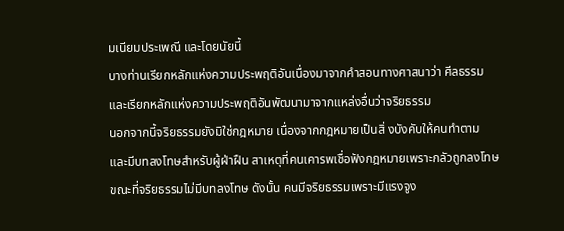มเนียมประเพณี และโดยนัยนี้
บางท่านเรียกหลักแห่งความประพฤติอันเนื่องมาจากคําสอนทางศาสนาว่า ศีลธรรม
และเรียกหลักแห่งความประพฤติอันพัฒนามาจากแหล่งอื่นว่าจริยธรรม
นอกจากนี้จริยธรรมยังมิใช่กฎหมาย เนื่องจากกฎหมายเป็นสิ่ งบังคับให้คนทำตาม
และมีบทลงโทษสำหรับผู้ฝ่าฝืน สาเหตุที่คนเคารพเชื่อฟังกฎหมายเพราะกลัวถูกลงโทษ
ขณะที่จริยธรรมไม่มีบทลงโทษ ดังนั้น คนมีจริยธรรมเพราะมีแรงจูง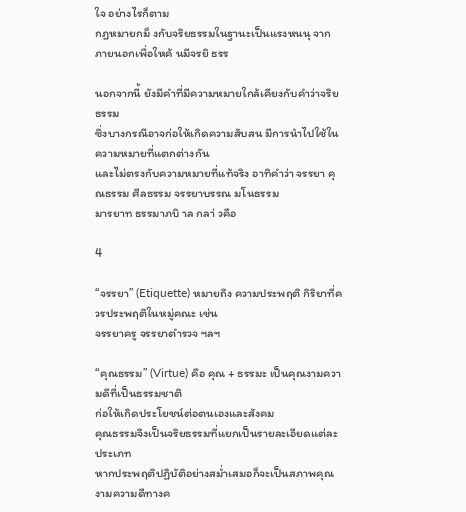ใจ อย่างไรก็ตาม
กฎหมายกม็ งกับจริยธรรมในฐานะเป็นแรงหนนุ จากภายนอกเพื่อใหค้ นมีจรยิ ธรร

นอกจากนี้ ยังมีคำที่มีความหมายใกล้เคียงกับคำว่าจริยธรรม
ซึ่งบางกรณีอาจก่อให้เกิดความสับสน มีการนำไปใช้ในความหมายที่แตกต่างกัน
และไม่ตรงกับความหมายที่แท้จริง อาทิคำว่า จรรยา คุณธรรม ศีลธรรม จรรยาบรรณ มโนธรรม
มารยาท ธรรมาภบิ าล กลา่ วคือ

4

“จรรยา” (Etiquette) หมายถึง ความประพฤติ กิริยาที่ควรประพฤติในหมู่คณะ เช่น
จรรยาครู จรรยาตำรวจ ฯลฯ

“คุณธรรม” (Virtue) คือ คุณ + ธรรมะ เป็นคุณงามความดีที่เป็นธรรมชาติ
ก่อให้เกิดประโยชน์ต่อตนเองและสังคม
คุณธรรมจึงเป็นจริยธรรมที่แยกเป็นรายละเอียดแต่ละประเภท
หากประพฤติปฏิบัติอย่างสม่ำเสมอก็จะเป็นสภาพคุณงามความดีทางค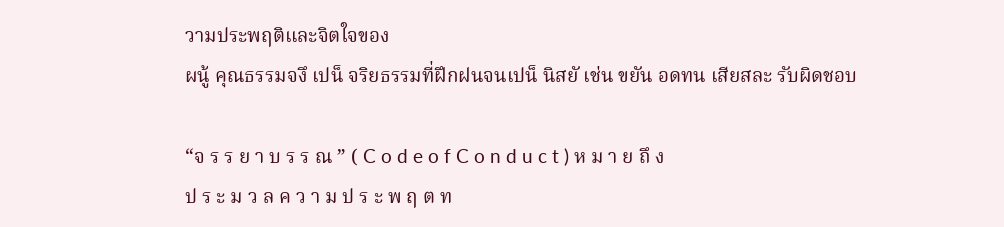วามประพฤติและจิตใจของ
ผนู้ คุณธรรมจงึ เปน็ จริยธรรมที่ฝึกฝนจนเปน็ นิสยั เช่น ขยัน อดทน เสียสละ รับผิดชอบ

“จ ร ร ย า บ ร ร ณ ” ( C o d e o f C o n d u c t ) ห ม า ย ถึ ง
ป ร ะ ม ว ล ค ว า ม ป ร ะ พ ฤ ต ท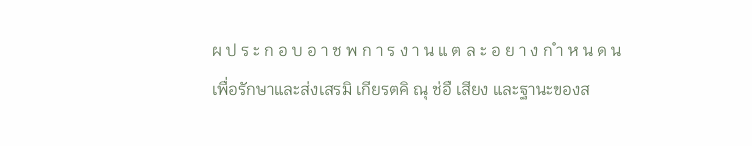ผ ป ร ะ ก อ บ อ า ช พ ก า ร ง า น แ ต ล ะ อ ย า ง ก ำ ห น ด น
เพื่อรักษาและส่งเสรมิ เกียรตคิ ณุ ช่อื เสียง และฐานะของส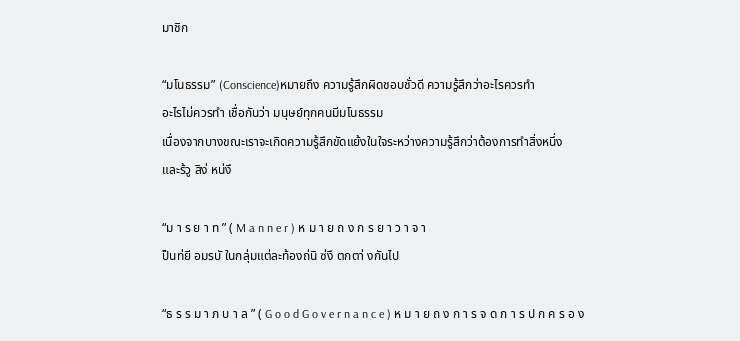มาชิก

“มโนธรรม” (Conscience)หมายถึง ความรู้สึกผิดชอบชั่วดี ความรู้สึกว่าอะไรควรทำ
อะไรไม่ควรทำ เชื่อกันว่า มนุษย์ทุกคนมีมโนธรรม
เนื่องจากบางขณะเราจะเกิดความรู้สึกขัดแย้งในใจระหว่างความรู้สึกว่าต้องการทำสิ่งหนึ่ง
และร้วู สิง่ หน่งึ

“ม า ร ย า ท ” ( M a n n e r ) ห ม า ย ถ ง ก ร ย า ว า จ า
ป็นท่ยี อมรบั ในกลุ่มแต่ละท้องถ่นิ ซ่งึ ตกตา่ งกันไป

“ธ ร ร ม า ภ บ า ล ” ( G o o d G o v e r n a n c e ) ห ม า ย ถ ง ก า ร จ ด ก า ร ป ก ค ร อ ง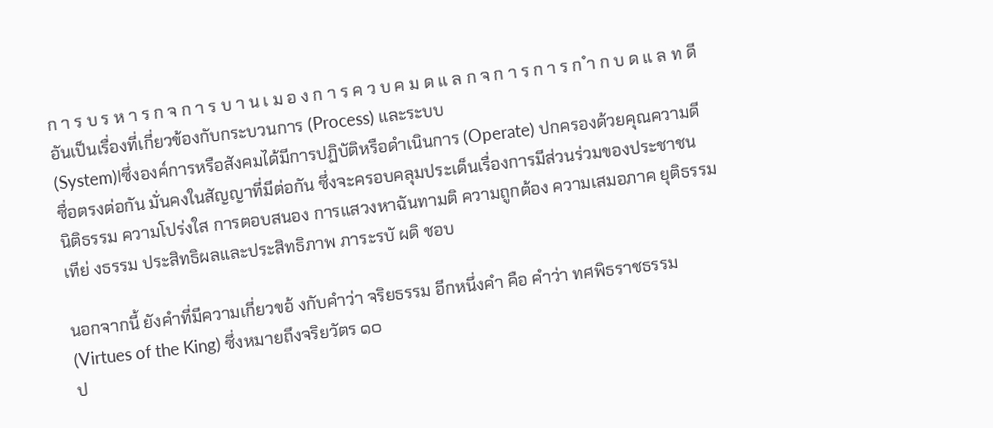ก า ร บ ร ห า ร ก จ ก า ร บ า น เ ม อ ง ก า ร ค ว บ ค ม ด แ ล ก จ ก า ร ก า ร ก ำ ก บ ด แ ล ท ดี
อันเป็นเรื่องที่เกี่ยวข้องกับกระบวนการ (Process) และระบบ
(System)lซึ่งองค์การหรือสังคมได้มีการปฏิบัติหรือดำเนินการ (Operate) ปกครองด้วยคุณความดี
ซื่อตรงต่อกัน มั่นคงในสัญญาที่มีต่อกัน ซึ่งจะครอบคลุมประเด็นเรื่องการมีส่วนร่วมของประชาชน
นิติธรรม ความโปร่งใส การตอบสนอง การแสวงหาฉันทามติ ความถูกต้อง ความเสมอภาค ยุติธรรม
เทีย่ งธรรม ประสิทธิผลและประสิทธิภาพ ภาระรบั ผดิ ชอบ

นอกจากนี้ ยังคำที่มีความเกี่ยวขอ้ งกับคำว่า จริยธรรม อีกหนึ่งคำ คือ คำว่า ทศพิธราชธรรม
(Virtues of the King) ซึ่งหมายถึงจริยวัตร ๑๐
ป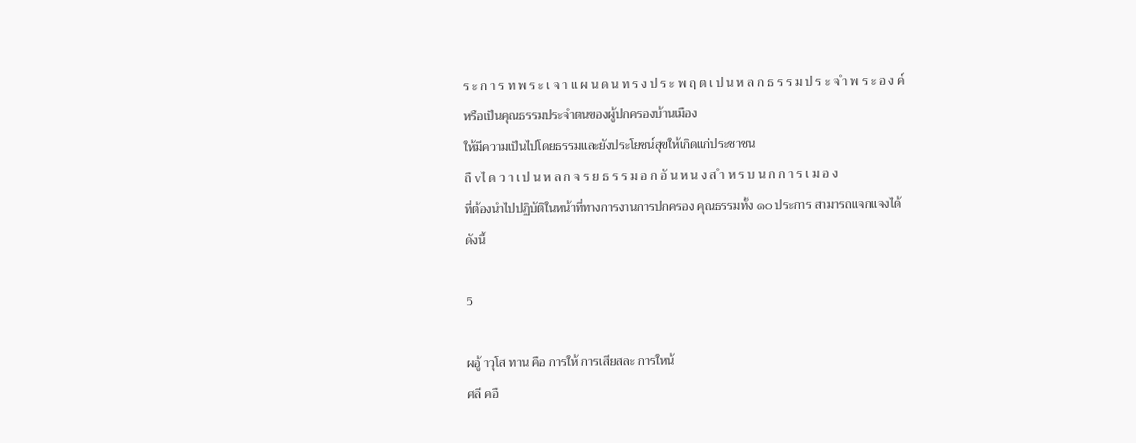ร ะ ก า ร ท พ ร ะ เ จ า แ ผ น ด น ท ร ง ป ร ะ พ ฤ ต เ ป น ห ล ก ธ ร ร ม ป ร ะ จ ำ พ ร ะ อ ง ค์
หรือเป็นคุณธรรมประจำตนของผู้ปกครองบ้านเมือง
ให้มีความเป็นไปโดยธรรมและยังประโยชน์สุขให้เกิดแก่ประชาชน
ถื vไ ด ว า เ ป น ห ล ก จ ร ย ธ ร ร ม อ ก อั น ห น ง ส ำ ห ร บ น ก ก า ร เ ม อ ง
ที่ต้องนำไปปฏิบัติในหน้าที่ทางการงานการปกครอง คุณธรรมทั้ง ๑๐ ประการ สามารถแจกแจงได้
ดังนี้

5

ผอู้ าวุโส ทาน คือ การให้ การเสียสละ การใหน้
ศลี คอื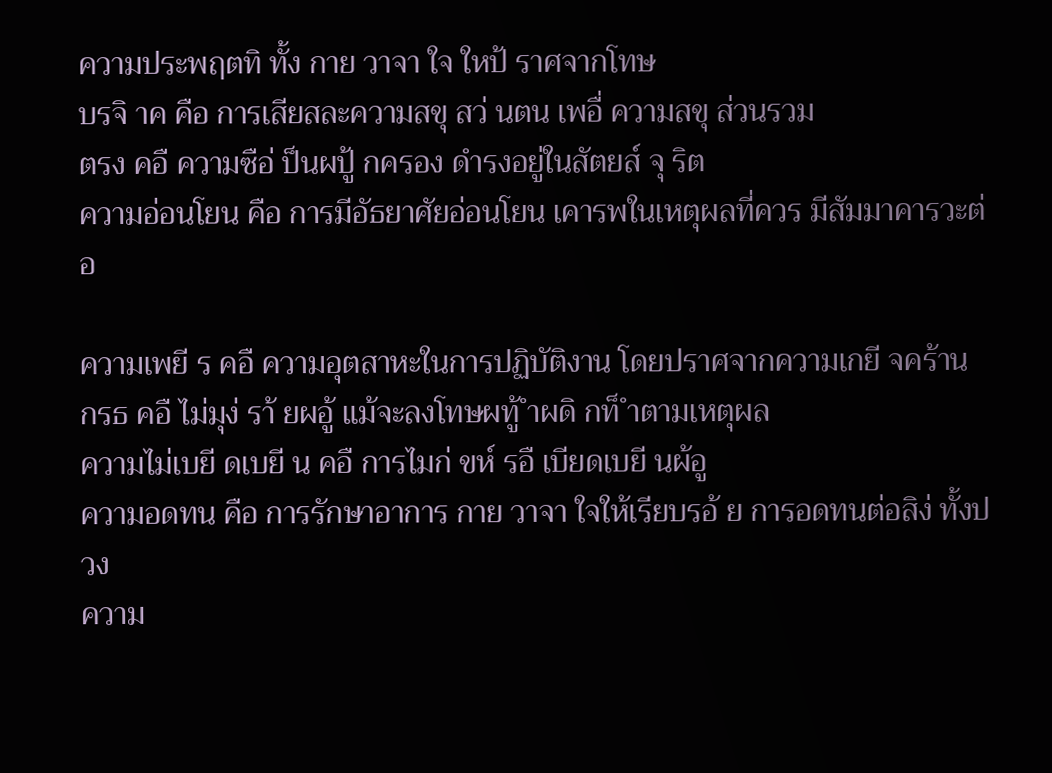ความประพฤตทิ ทั้ง กาย วาจา ใจ ใหป้ ราศจากโทษ
บรจิ าค คือ การเสียสละความสขุ สว่ นตน เพอื่ ความสขุ ส่วนรวม
ตรง คอื ความซือ่ ป็นผปู้ กครอง ดำรงอยู่ในสัตยส์ จุ ริต
ความอ่อนโยน คือ การมีอัธยาศัยอ่อนโยน เคารพในเหตุผลที่ควร มีสัมมาคารวะต่อ

ความเพยี ร คอื ความอุตสาหะในการปฏิบัติงาน โดยปราศจากความเกยี จคร้าน
กรธ คอื ไม่มุง่ รา้ ยผอู้ แม้จะลงโทษผทู้ ำผดิ กท็ ำตามเหตุผล
ความไม่เบยี ดเบยี น คอื การไมก่ ขห์ รอื เบียดเบยี นผ้อู
ความอดทน คือ การรักษาอาการ กาย วาจา ใจให้เรียบรอ้ ย การอดทนต่อสิง่ ทั้งปวง
ความ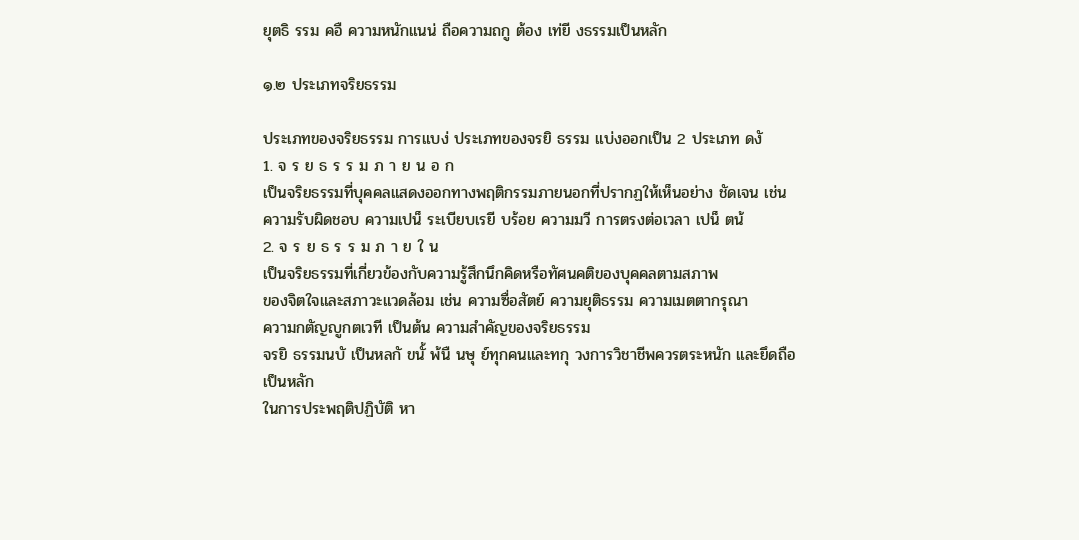ยุตธิ รรม คอื ความหนักแนน่ ถือความถกู ต้อง เท่ยี งธรรมเป็นหลัก

๑.๒ ประเภทจริยธรรม

ประเภทของจริยธรรม การแบง่ ประเภทของจรยิ ธรรม แบ่งออกเป็น 2 ประเภท ดงั
1. จ ร ย ธ ร ร ม ภ า ย น อ ก
เป็นจริยธรรมที่บุคคลแสดงออกทางพฤติกรรมภายนอกที่ปรากฏให้เห็นอย่าง ชัดเจน เช่น
ความรับผิดชอบ ความเปน็ ระเบียบเรยี บร้อย ความมวี การตรงต่อเวลา เปน็ ตน้
2. จ ร ย ธ ร ร ม ภ า ย ใ น
เป็นจริยธรรมที่เกี่ยวข้องกับความรู้สึกนึกคิดหรือทัศนคติของบุคคลตามสภาพ
ของจิตใจและสภาวะแวดล้อม เช่น ความซื่อสัตย์ ความยุติธรรม ความเมตตากรุณา
ความกตัญญูกตเวที เป็นต้น ความสำคัญของจริยธรรม
จรยิ ธรรมนบั เป็นหลกั ขนั้ พ้นื นษุ ย์ทุกคนและทกุ วงการวิชาชีพควรตระหนัก และยึดถือเป็นหลัก
ในการประพฤติปฏิบัติ หา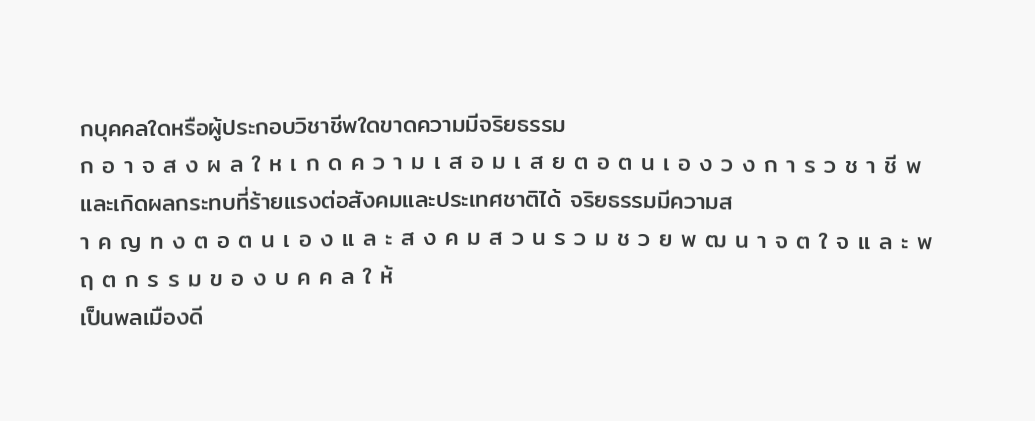กบุคคลใดหรือผู้ประกอบวิชาชีพใดขาดความมีจริยธรรม
ก อ า จ ส ง ผ ล ใ ห เ ก ด ค ว า ม เ ส อ ม เ ส ย ต อ ต น เ อ ง ว ง ก า ร ว ช า ชี พ
และเกิดผลกระทบที่ร้ายแรงต่อสังคมและประเทศชาติได้ จริยธรรมมีความส
า ค ญ ท ง ต อ ต น เ อ ง แ ล ะ ส ง ค ม ส ว น ร ว ม ช ว ย พ ฒ น า จ ต ใ จ แ ล ะ พ ฤ ต ก ร ร ม ข อ ง บ ค ค ล ใ ห้
เป็นพลเมืองดี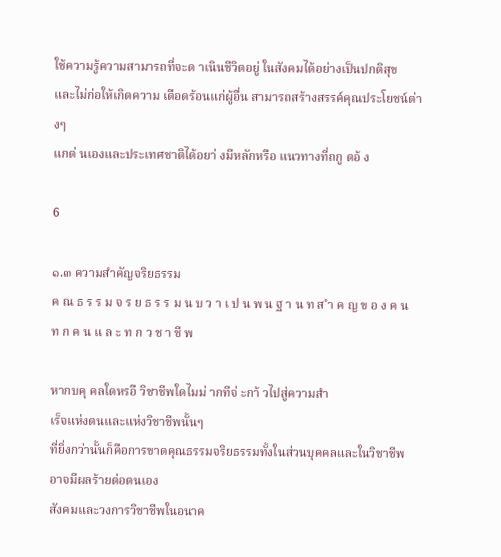ใช้ความรู้ความสามารถที่จะด าเนินชีวิตอยู่ ในสังคมได้อย่างเป็นปกติสุข
และไม่ก่อให้เกิดความ เดือดร้อนแก่ผู้อื่น สามารถสร้างสรรค์คุณประโยชน์ต่างๆ
แกต่ นเองและประเทศชาติได้อยา่ งมีหลักหรือ แนวทางที่ถกู ตอ้ ง

6

๑.๓ ความสำคัญจริยธรรม
ค ณ ธ ร ร ม จ ร ย ธ ร ร ม น บ ว า เ ป น พ น ฐ า น ท ส ำ ค ญ ข อ ง ค น ท ก ค น แ ล ะ ท ก ว ช า ชี พ

หากบคุ คลใดหรอื วิชาชีพใดไมม่ ากทีจ่ ะกา้ วไปสู่ความสำ
เร็จแห่งตนและแห่งวิชาชีพนั้นๆ
ที่ยิ่งกว่านั้นก็คือการขาดคุณธรรมจริยธรรมทั้งในส่วนบุคคลและในวิชาชีพ อาจมีผลร้ายต่อตนเอง
สังคมและวงการวิชาชีพในอนาค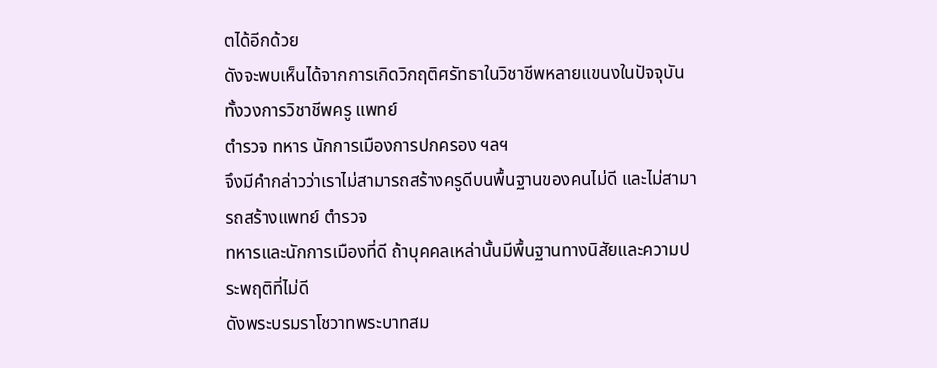ตได้อีกด้วย
ดังจะพบเห็นได้จากการเกิดวิกฤติศรัทธาในวิชาชีพหลายแขนงในปัจจุบัน ทั้งวงการวิชาชีพครู แพทย์
ตำรวจ ทหาร นักการเมืองการปกครอง ฯลฯ
จึงมีคำกล่าวว่าเราไม่สามารถสร้างครูดีบนพื้นฐานของคนไม่ดี และไม่สามารถสร้างแพทย์ ตำรวจ
ทหารและนักการเมืองที่ดี ถ้าบุคคลเหล่านั้นมีพื้นฐานทางนิสัยและความประพฤติที่ไม่ดี
ดังพระบรมราโชวาทพระบาทสม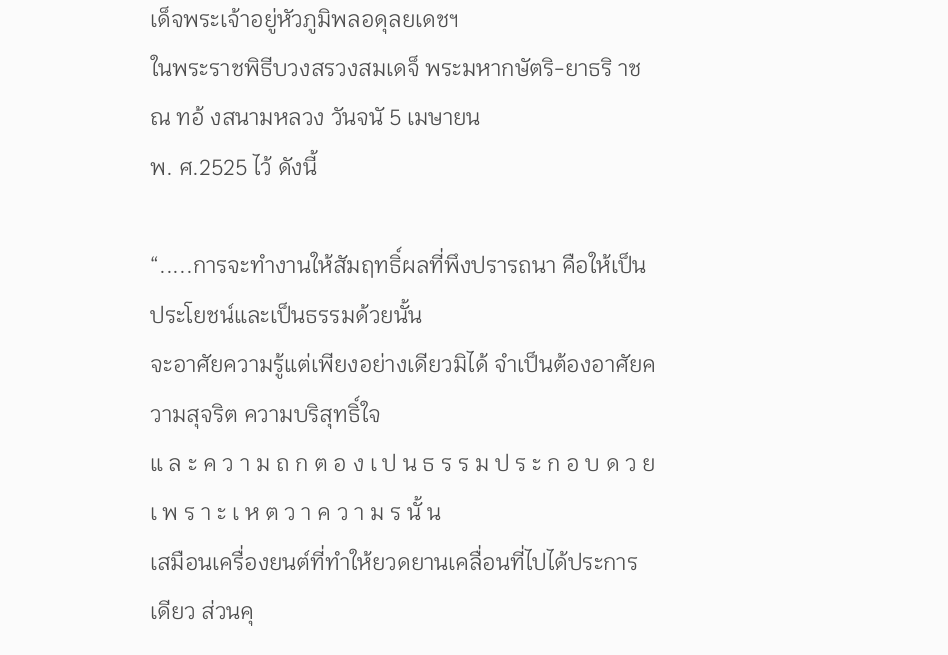เด็จพระเจ้าอยู่หัวภูมิพลอดุลยเดชฯ
ในพระราชพิธีบวงสรวงสมเดจ็ พระมหากษัตริ-ยาธริ าช ณ ทอ้ งสนามหลวง วันจนั 5 เมษายน
พ. ศ.2525 ไว้ ดังนี้

“.....การจะทำงานให้สัมฤทธิ์ผลที่พึงปรารถนา คือให้เป็นประโยชน์และเป็นธรรมด้วยนั้น
จะอาศัยความรู้แต่เพียงอย่างเดียวมิได้ จำเป็นต้องอาศัยความสุจริต ความบริสุทธิ์ใจ
แ ล ะ ค ว า ม ถ ก ต อ ง เ ป น ธ ร ร ม ป ร ะ ก อ บ ด ว ย เ พ ร า ะ เ ห ต ว า ค ว า ม ร นั้ น
เสมือนเครื่องยนต์ที่ทำให้ยวดยานเคลื่อนที่ไปได้ประการเดียว ส่วนคุ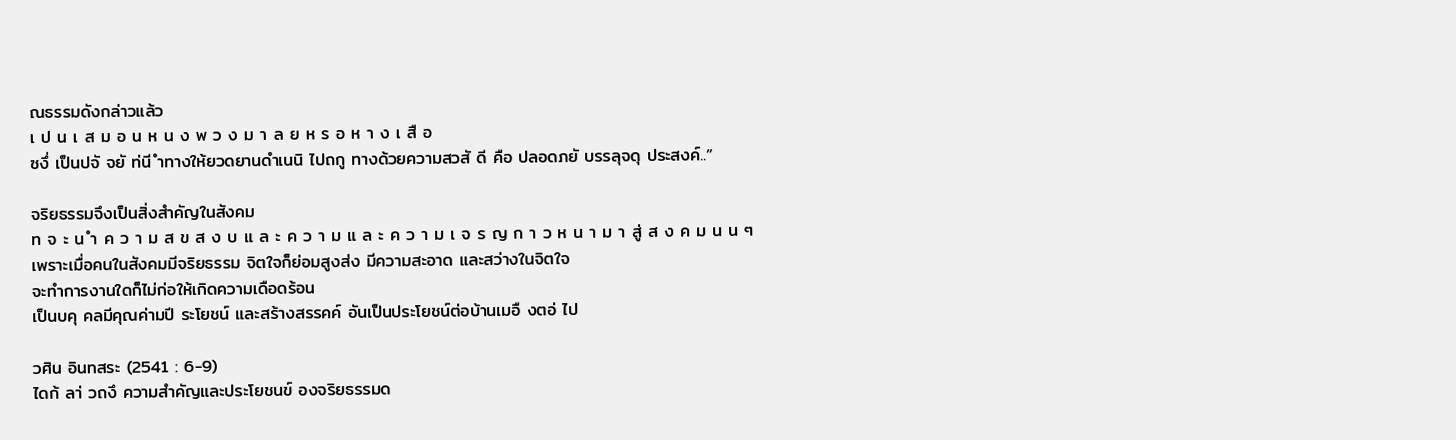ณธรรมดังกล่าวแล้ว
เ ป น เ ส ม อ น ห น ง พ ว ง ม า ล ย ห ร อ ห า ง เ สื อ
ซงึ่ เป็นปจั จยั ท่นี ำทางให้ยวดยานดำเนนิ ไปถกู ทางด้วยความสวสั ดี คือ ปลอดภยั บรรลุจดุ ประสงค์..”

จริยธรรมจึงเป็นสิ่งสำคัญในสังคม
ท จ ะ น ำ ค ว า ม ส ข ส ง บ แ ล ะ ค ว า ม แ ล ะ ค ว า ม เ จ ร ญ ก า ว ห น า ม า สู่ ส ง ค ม น น ๆ
เพราะเมื่อคนในสังคมมีจริยธรรม จิตใจก็ย่อมสูงส่ง มีความสะอาด และสว่างในจิตใจ
จะทำการงานใดก็ไม่ก่อให้เกิดความเดือดร้อน
เป็นบคุ คลมีคุณค่ามปี ระโยชน์ และสร้างสรรคค์ อันเป็นประโยชน์ต่อบ้านเมอื งตอ่ ไป

วศิน อินทสระ (2541 : 6-9)
ไดก้ ลา่ วถงึ ความสำคัญและประโยชนข์ องจริยธรรมด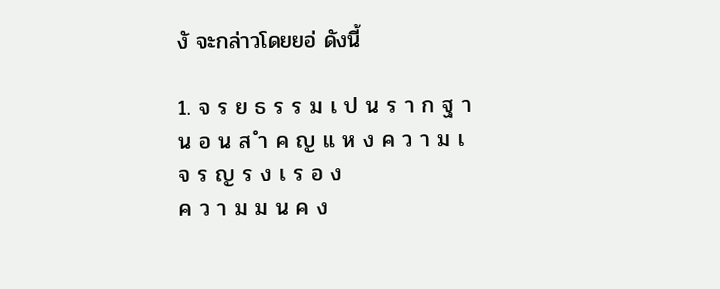งั จะกล่าวโดยยอ่ ดังนี้

1. จ ร ย ธ ร ร ม เ ป น ร า ก ฐ า น อ น ส ำ ค ญ แ ห ง ค ว า ม เ จ ร ญ ร ง เ ร อ ง
ค ว า ม ม น ค ง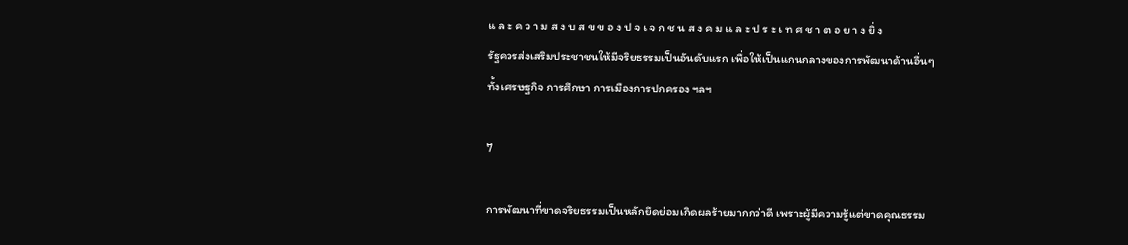แ ล ะ ค ว า ม ส ง บ ส ข ข อ ง ป จ เ จ ก ช น ส ง ค ม แ ล ะ ป ร ะ เ ท ศ ช า ต อ ย า ง ยิ่ ง
รัฐควรส่งเสริมประชาชนให้มีจริยธรรมเป็นอันดับแรก เพื่อให้เป็นแกนกลางของการพัฒนาด้านอื่นๆ
ทั้งเศรษฐกิจ การศึกษา การเมืองการปกครอง ฯลฯ

7

การพัฒนาที่ขาดจริยธรรมเป็นหลักยึดย่อมเกิดผลร้ายมากกว่าดี เพราะผู้มีความรู้แต่ขาดคุณธรรม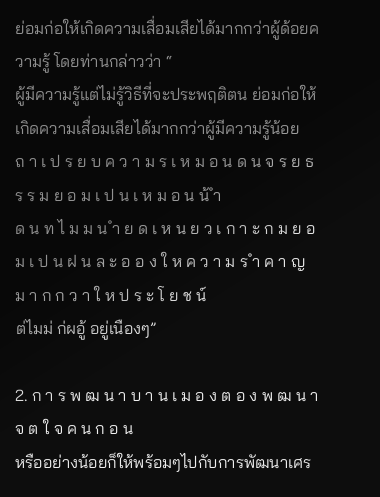ย่อมก่อให้เกิดความเสื่อมเสียได้มากกว่าผู้ด้อยความรู้ โดยท่านกล่าวว่า “
ผู้มีความรู้แต่ไม่รู้วิธีที่จะประพฤติตน ย่อมก่อให้เกิดความเสื่อมเสียได้มากกว่าผู้มีความรู้น้อย
ถ า เ ป ร ย บ ค ว า ม ร เ ห ม อ น ด น จ ร ย ธ ร ร ม ย อ ม เ ป น เ ห ม อ น น้ ำ
ด น ท ไ ม ม น ำ ย ด เ ห น ย ว เ ก า ะ ก ม ย อ ม เ ป น ฝ น ล ะ อ อ ง ใ ห ค ว า ม ร ำ ค า ญ ม า ก ก ว า ใ ห ป ร ะ โ ย ช น์
ต่ไมม่ ก่ผอู้ อยู่เนืองๆ”

2. ก า ร พ ฒ น า บ า น เ ม อ ง ต อ ง พ ฒ น า จ ต ใ จ ค น ก อ น
หรืออย่างน้อยก็ให้พร้อมๆไปกับการพัฒนาเศร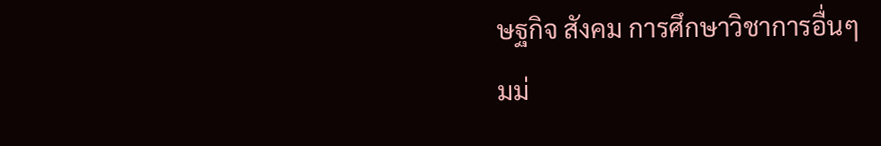ษฐกิจ สังคม การศึกษาวิชาการอื่นๆ
มม่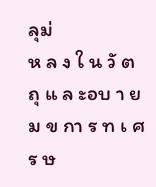ลุม่
ห ล ง ใ น วั ต ถุ แ ล ะอบ า ย ม ข กา ร ท เ ศ ร ษ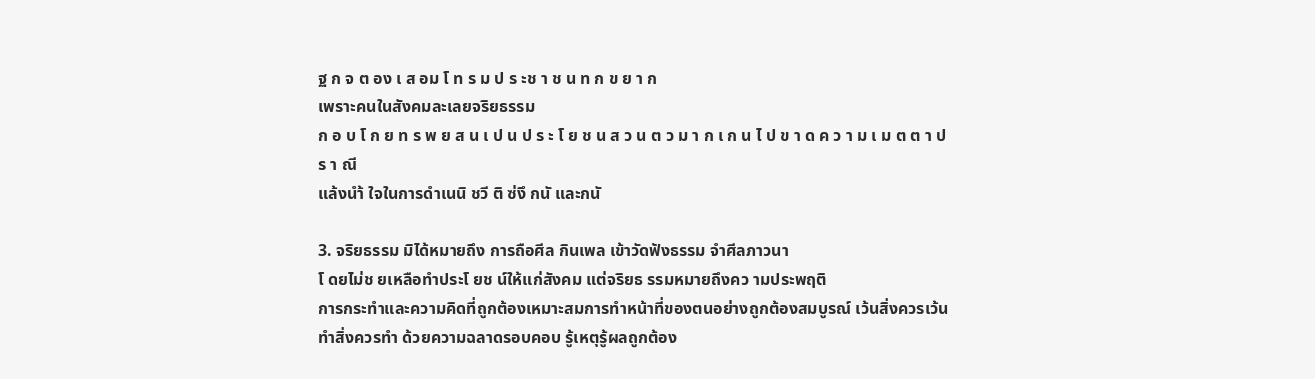ฐ ก จ ต อง เ ส อม โ ท ร ม ป ร ะช า ช น ท ก ข ย า ก
เพราะคนในสังคมละเลยจริยธรรม
ก อ บ โ ก ย ท ร พ ย ส น เ ป น ป ร ะ โ ย ช น ส ว น ต ว ม า ก เ ก น ไ ป ข า ด ค ว า ม เ ม ต ต า ป ร า ณี
แล้งนำ้ ใจในการดำเนนิ ชวี ติ ซ่งึ กนั และกนั

3. จริยธรรม มิได้หมายถึง การถือศีล กินเพล เข้าวัดฟังธรรม จำศีลภาวนา
โ ดยไม่ช ยเหลือทำประโ ยช น์ให้แก่สังคม แต่จริยธ รรมหมายถึงคว ามประพฤติ
การกระทำและความคิดที่ถูกต้องเหมาะสมการทำหน้าที่ของตนอย่างถูกต้องสมบูรณ์ เว้นสิ่งควรเว้น
ทำสิ่งควรทำ ด้วยความฉลาดรอบคอบ รู้เหตุรู้ผลถูกต้อง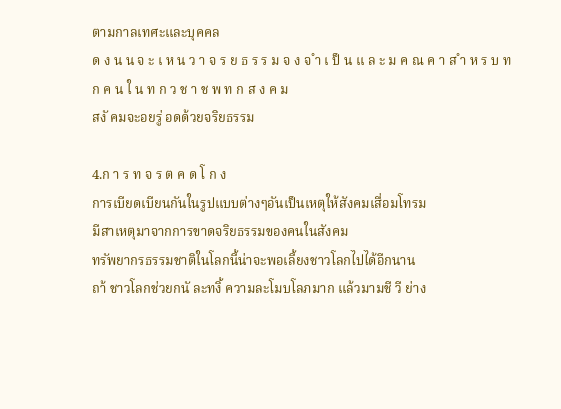ตามกาลเทศะและบุคคล
ด ง น น จ ะ เ ห น ว า จ ร ย ธ ร ร ม จ ง จ ำ เ ป็ น แ ล ะ ม ค ณ ค า ส ำ ห ร บ ท ก ค น ใ น ท ก ว ช า ช พ ท ก ส ง ค ม
สงั คมจะอยรู่ อดด้วยจริยธรรม

4.ก า ร ท จ ร ต ค ด โ ก ง
การเบียดเบียนกันในรูปแบบต่างๆอันเป็นเหตุให้สังคมเสื่อมโทรม
มีสาเหตุมาจากการขาดจริยธรรมของคนในสังคม
ทรัพยากรธรรมชาติในโลกนี้น่าจะพอเลี้ยงชาวโลกไปได้อีกนาน
ถา้ ชาวโลกช่วยกนั ละทงิ้ ความละโมบโลภมาก แล้วมามชี วี ย่าง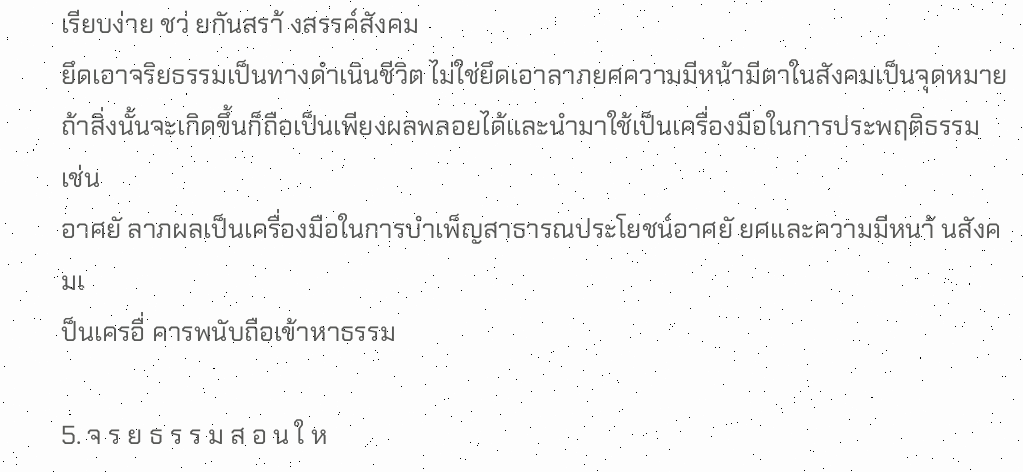เรียบง่าย ชว่ ยกันสรา้ งสรรค์สังคม
ยึดเอาจริยธรรมเป็นทางดำเนินชีวิต ไม่ใช่ยึดเอาลาภยศความมีหน้ามีตาในสังคมเป็นจุดหมาย
ถ้าสิ่งนั้นจะเกิดขึ้นก็ถือเป็นเพียงผลพลอยได้และนำมาใช้เป็นเครื่องมือในการประพฤติธรรม เช่น
อาศยั ลาภผลเป็นเครื่องมือในการบำเพ็ญสาธารณประโยชน์อาศยั ยศและความมีหนา้ นสังคมเ
ป็นเครอื่ คารพนับถือเข้าหาธรรม

5. จ ร ย ธ ร ร ม ส อ น ใ ห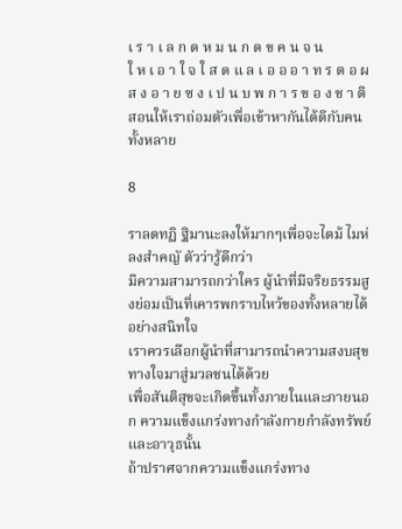เ ร า เ ล ก ด ห ม น ก ด ข ค น จ น
ใ ห เ อ า ใ จ ใ ส ด แ ล เ อ อ อ า ท ร ต อ ผ ส ง อ า ย ซ ง เ ป น บ พ ก า ร ข อ ง ช า ติ
สอนให้เราถ่อมตัวเพื่อเข้าหากันได้ดีกับคนทั้งหลาย

8

ราลดทฏิ ฐิมานะลงให้มากๆเพื่อจะไดม้ ไมห่ ลงสำคญั ตัวว่ารู้ดีกว่า
มีความสามารถกว่าใคร ผู้นำที่มีจริยธรรมสูงย่อมเป็นที่เคารพกราบไหว้ของทั้งหลายได้อย่างสนิทใจ
เราควรเลือกผู้นำที่สามารถนำความสงบสุขทางใจมาสู่มวลชนได้ด้วย
เพื่อสันติสุขจะเกิดขึ้นทั้งภายในและภายนอก ความแข็งแกร่งทางกำลังกายกำลังทรัพย์และอาวุธนั้น
ถ้าปราศจากความแข็งแกร่งทาง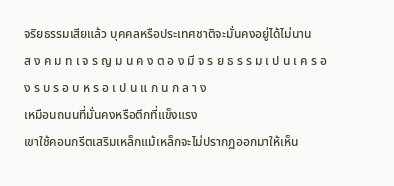จริยธรรมเสียแล้ว บุคคลหรือประเทศชาติจะมั่นคงอยู่ได้ไม่นาน
ส ง ค ม ท เ จ ร ญ ม น ค ง ต อ ง มี จ ร ย ธ ร ร ม เ ป น เ ค ร อ ง ร บ ร อ บ ห ร อ เ ป น แ ก น ก ล า ง
เหมือนถนนที่มั่นคงหรือตึกที่แข็งแรง
เขาใช้คอนกรีตเสริมเหล็กแม้เหล็กจะไม่ปรากฏออกมาให้เห็น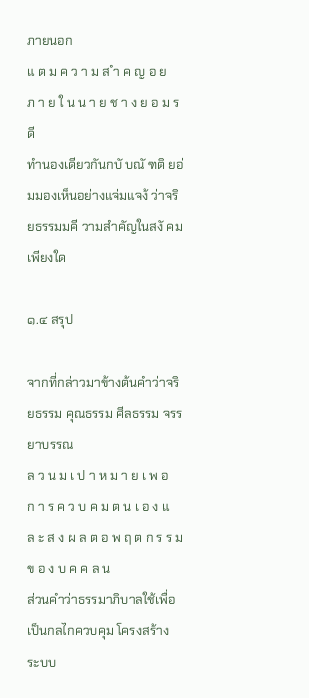ภายนอก
แ ต ม ค ว า ม ส ำ ค ญ อ ย ภ า ย ใ น น า ย ช า ง ย อ ม ร ดี
ทำนองเดียวกันกบั บณั ฑติ ยอ่ มมองเห็นอย่างแจ่มแจง้ ว่าจริยธรรมมคี วามสำคัญในสงั คมเพียงใด

๑.๔ สรุป

จากที่กล่าวมาข้างต้นคำว่าจริยธรรม คุณธรรม ศีลธรรม จรรยาบรรณ
ล ว น ม เ ป า ห ม า ย เ พ อ ก า ร ค ว บ ค ม ต น เ อ ง แ ล ะ ส ง ผ ล ต อ พ ฤ ต ก ร ร ม ข อ ง บ ค ค ล น
ส่วนคำว่าธรรมาภิบาลใช้เพื่อเป็นกลไกควบคุม โครงสร้าง ระบบ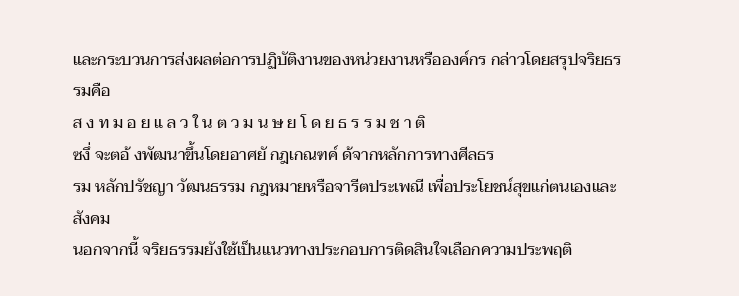และกระบวนการส่งผลต่อการปฏิบัติงานของหน่วยงานหรือองค์กร กล่าวโดยสรุปจริยธรรมคือ
ส ง ท ม อ ย แ ล ว ใ น ต ว ม น ษ ย โ ด ย ธ ร ร ม ช า ติ
ซงึ่ จะตอ้ งพัฒนาขึ้นโดยอาศยั กฎเกณฑค์ ด้จากหลักการทางศีลธร
รม หลักปรัชญา วัฒนธรรม กฎหมายหรือจารีตประเพณี เพื่อประโยชน์สุขแก่ตนเองและสังคม
นอกจากนี้ จริยธรรมยังใช้เป็นแนวทางประกอบการติดสินใจเลือกความประพฤติ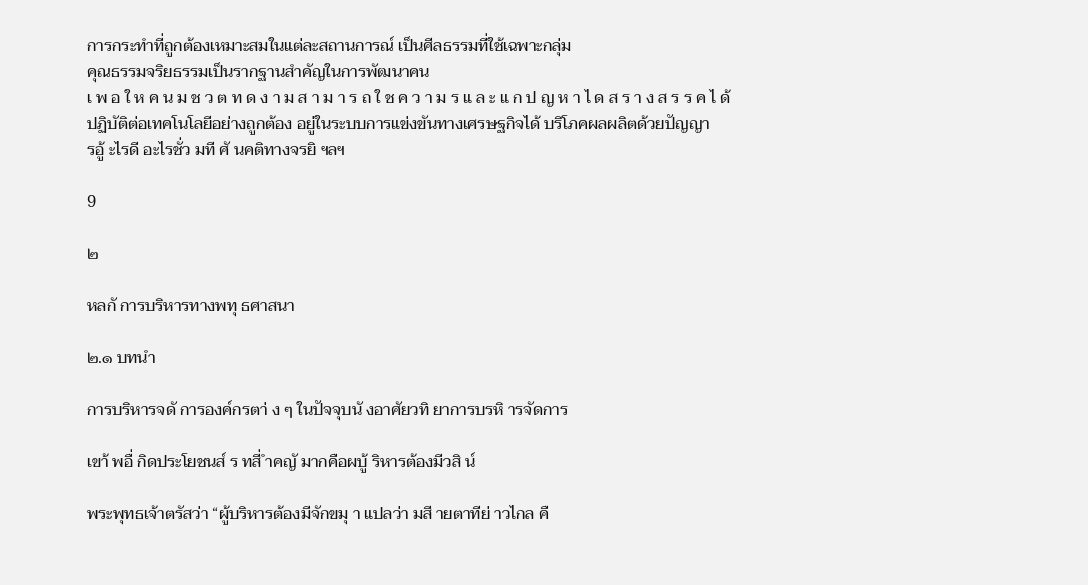การกระทำที่ถูกต้องเหมาะสมในแต่ละสถานการณ์ เป็นศีลธรรมที่ใช้เฉพาะกลุ่ม
คุณธรรมจริยธรรมเป็นรากฐานสำคัญในการพัฒนาคน
เ พ อ ใ ห ค น ม ช ว ต ท ด ง า ม ส า ม า ร ถ ใ ช ค ว า ม ร แ ล ะ แ ก ป ญ ห า ไ ด ส ร า ง ส ร ร ค ไ ด้
ปฏิบัติต่อเทคโนโลยีอย่างถูกต้อง อยู่ในระบบการแข่งขันทางเศรษฐกิจได้ บริโภคผลผลิตด้วยปัญญา
รอู้ ะไรดี อะไรชั่ว มที ศั นคติทางจรยิ ฯลฯ

9

๒

หลกั การบริหารทางพทุ ธศาสนา

๒.๑ บทนำ

การบริหารจดั การองค์กรตา่ ง ๆ ในปัจจุบนั งอาศัยวทิ ยาการบรหิ ารจัดการ

เขา้ พอื่ กิดประโยชนส์ ร ทสี่ ำคญั มากคือผบู้ ริหารต้องมีวสิ น์

พระพุทธเจ้าตรัสว่า “ผู้บริหารต้องมีจักขมุ า แปลว่า มสี ายตาทีย่ าวไกล คื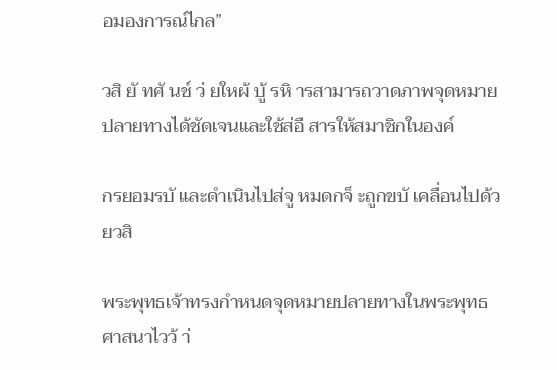อมองการณ์ไกล”

วสิ ยั ทศั นช์ ว่ ยใหผ้ บู้ รหิ ารสามารถวาดภาพจุดหมายปลายทางได้ชัดเจนและใช้ส่อื สารให้สมาชิกในองค์

กรยอมรบั และดำเนินไปส่จู หมดกจ็ ะถูกขบั เคลื่อนไปด้วยวสิ

พระพุทธเจ้าทรงกำหนดจุดหมายปลายทางในพระพุทธศาสนาไวว้ า่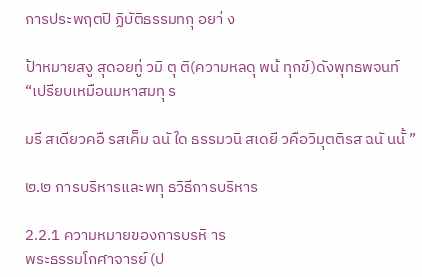การประพฤตปิ ฏิบัติธรรมทกุ อยา่ ง

ป้าหมายสงู สุดอยทู่ วมิ ตุ ติ(ความหลดุ พน้ ทุกข์)ดังพุทธพจนท์ “เปรียบเหมือนมหาสมทุ ร

มรี สเดียวคอื รสเค็ม ฉนั ใด ธรรมวนิ สเดยี วคือวิมุตติรส ฉนั นนั้ ”

๒.๒ การบริหารและพทุ ธวิธีการบริหาร

2.2.1 ความหมายของการบรหิ าร
พระธรรมโกศาจารย์ (ป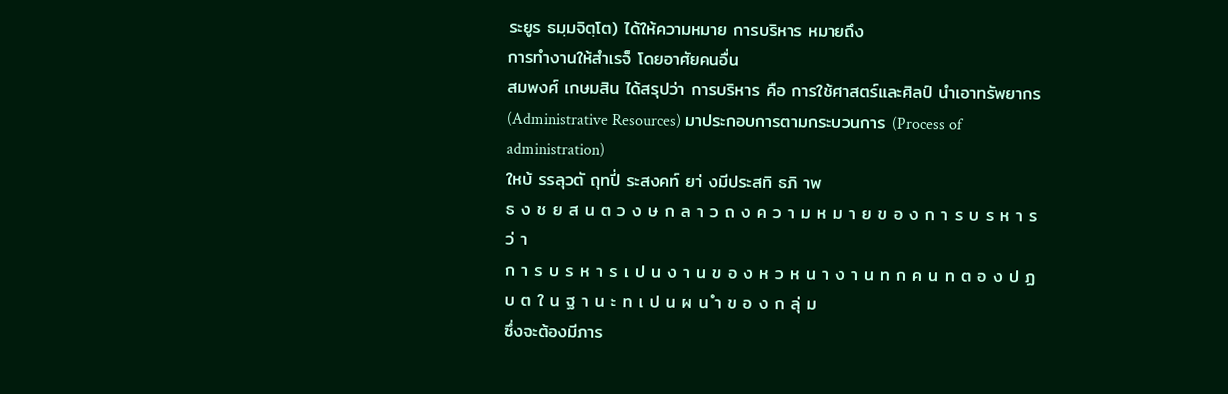ระยูร ธมฺมจิตฺโต) ได้ให้ความหมาย การบริหาร หมายถึง
การทำงานให้สำเรจ็ โดยอาศัยคนอื่น
สมพงศ์ เกษมสิน ได้สรุปว่า การบริหาร คือ การใช้ศาสตร์และศิลป์ นำเอาทรัพยากร
(Administrative Resources) มาประกอบการตามกระบวนการ (Process of administration)
ใหบ้ รรลุวตั ถุทปี่ ระสงคท์ ยา่ งมีประสทิ ธภิ าพ
ธ ง ช ย ส น ต ว ง ษ ก ล า ว ถ ง ค ว า ม ห ม า ย ข อ ง ก า ร บ ร ห า ร ว่ า
ก า ร บ ร ห า ร เ ป น ง า น ข อ ง ห ว ห น า ง า น ท ก ค น ท ต อ ง ป ฏ บ ต ใ น ฐ า น ะ ท เ ป น ผ น ำ ข อ ง ก ลุ่ ม
ซึ่งจะต้องมีภาร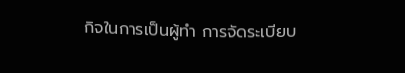กิจในการเป็นผู้ทำ การจัดระเบียบ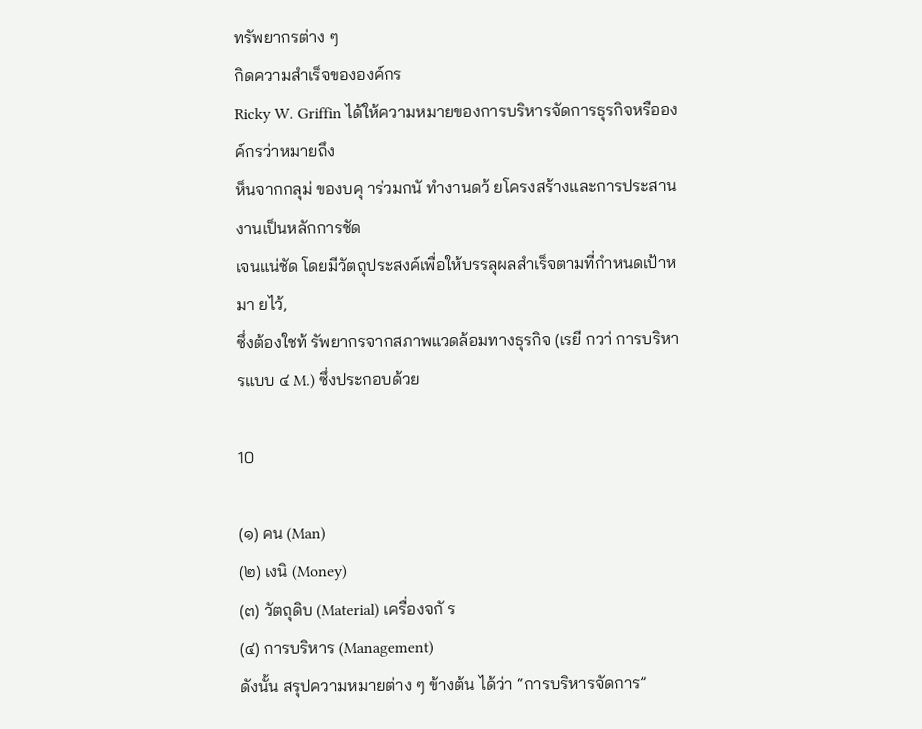ทรัพยากรต่าง ๆ
กิดความสำเร็จขององค์กร
Ricky W. Griffin ได้ให้ความหมายของการบริหารจัดการธุรกิจหรือองค์กรว่าหมายถึง
ห็นจากกลุม่ ของบคุ าร่วมกนั ทำงานดว้ ยโครงสร้างและการประสานงานเป็นหลักการชัด
เจนแน่ชัด โดยมีวัตถุประสงค์เพื่อให้บรรลุผลสำเร็จตามที่กำหนดเป้าหมา ยไว้,
ซึ่งต้องใชท้ รัพยากรจากสภาพแวดล้อมทางธุรกิจ (เรยี กวา่ การบริหารแบบ ๔ M.) ซึ่งประกอบด้วย

10

(๑) คน (Man)
(๒) เงนิ (Money)
(๓) วัตถุดิบ (Material) เครื่องจกั ร
(๔) การบริหาร (Management)
ดังนั้น สรุปความหมายต่าง ๆ ข้างต้น ได้ว่า “การบริหารจัดการ”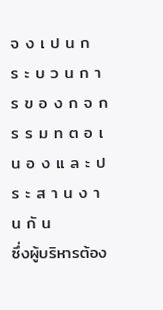จ ง เ ป น ก ร ะ บ ว น ก า ร ข อ ง ก จ ก ร ร ม ท ต อ เ น อ ง แ ล ะ ป ร ะ ส า น ง า น กั น
ซึ่งผู้บริหารต้อง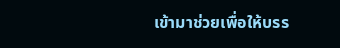เข้ามาช่วยเพื่อให้บรร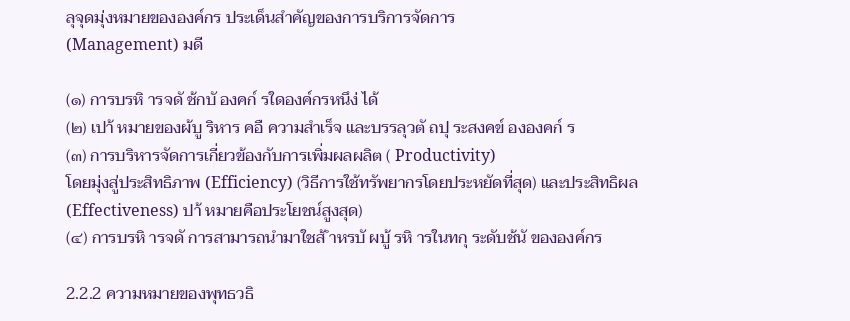ลุจุดมุ่งหมายขององค์กร ประเด็นสำคัญของการบริการจัดการ
(Management) มดี

(๑) การบรหิ ารจดั ช้กบั องคก์ รใดองค์กรหนึง่ ได้
(๒) เปา้ หมายของผ้บู ริหาร คอื ความสำเร็จ และบรรลุวตั ถปุ ระสงคข์ ององคก์ ร
(๓) การบริหารจัดการเกี่ยวข้องกับการเพิ่มผลผลิต ( Productivity)
โดยมุ่งสู่ประสิทธิภาพ (Efficiency) (วิธีการใช้ทรัพยากรโดยประหยัดที่สุด) และประสิทธิผล
(Effectiveness) ปา้ หมายคือประโยชน์สูงสุด)
(๔) การบรหิ ารจดั การสามารถนำมาใชส้ ำหรบั ผบู้ รหิ ารในทกุ ระดับช้นั ขององค์กร

2.2.2 ความหมายของพุทธวธิ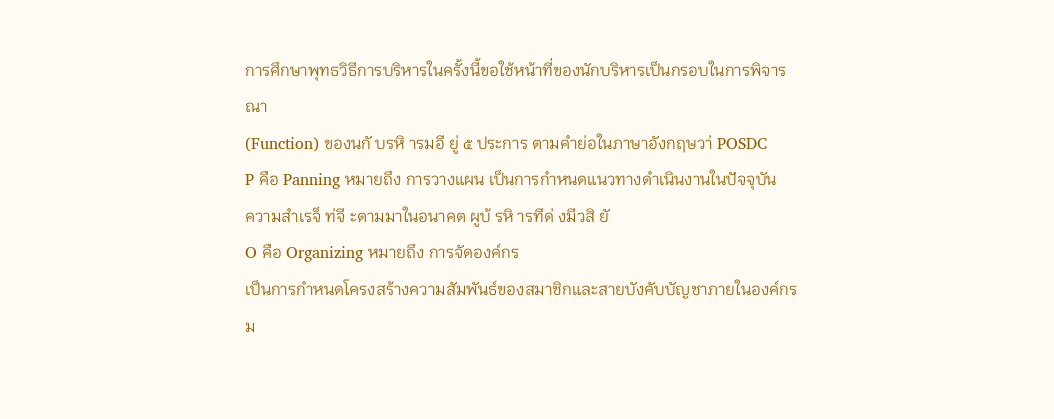การศึกษาพุทธวิธีการบริหารในครั้งนี้ขอใช้หน้าที่ของนักบริหารเป็นกรอบในการพิจารณา
(Function) ของนกั บรหิ ารมอี ยู่ ๕ ประการ ตามคำย่อในภาษาอังกฤษวา่ POSDC
P คือ Panning หมายถึง การวางแผน เป็นการกำหนดแนวทางดำเนินงานในปัจจุบัน
ความสำเรจ็ ท่จี ะตามมาในอนาคต ผูบ้ รหิ ารทีด่ งมีวสิ ยั
O คือ Organizing หมายถึง การจัดองค์กร
เป็นการกำหนดโครงสร้างความสัมพันธ์ของสมาชิกและสายบังคับบัญชาภายในองค์กร
ม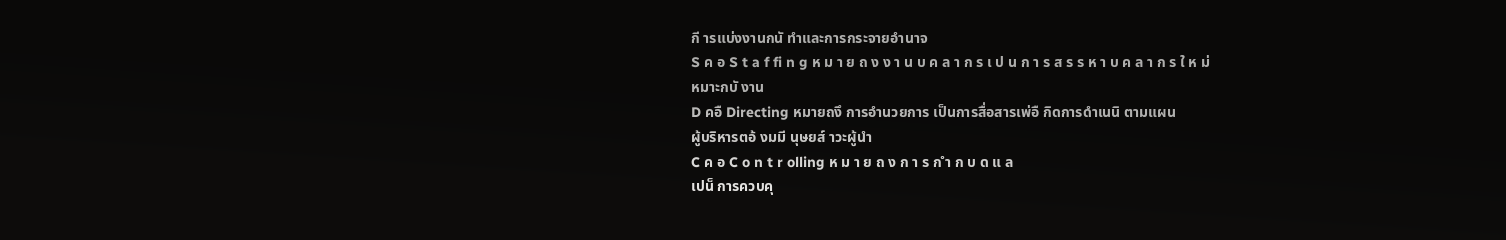กี ารแบ่งงานกนั ทำและการกระจายอำนาจ
S ค อ S t a f fi n g ห ม า ย ถ ง ง า น บ ค ล า ก ร เ ป น ก า ร ส ร ร ห า บ ค ล า ก ร ใ ห ม่
หมาะกบั งาน
D คอื Directing หมายถงึ การอำนวยการ เป็นการสื่อสารเพ่อื กิดการดำเนนิ ตามแผน
ผู้บริหารตอ้ งมมี นุษยส์ าวะผู้นำ
C ค อ C o n t r olling ห ม า ย ถ ง ก า ร ก ำ ก บ ด แ ล
เปน็ การควบคุ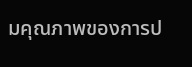มคุณภาพของการป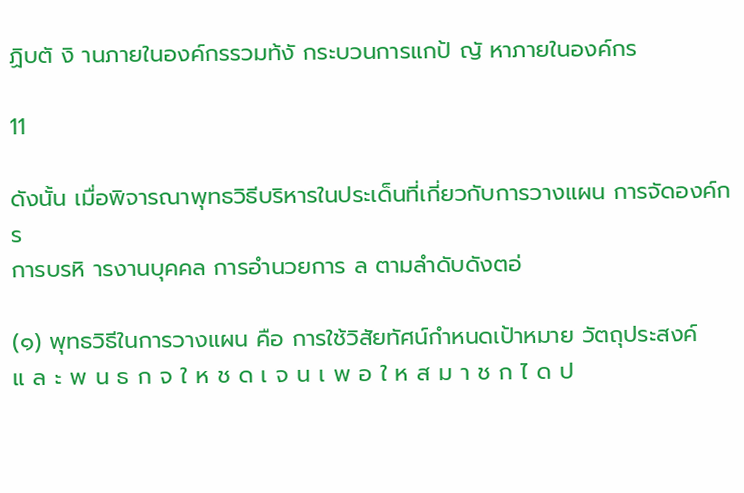ฏิบตั งิ านภายในองค์กรรวมท้งั กระบวนการแกป้ ญั หาภายในองค์กร

11

ดังนั้น เมื่อพิจารณาพุทธวิธีบริหารในประเด็นที่เกี่ยวกับการวางแผน การจัดองค์กร
การบรหิ ารงานบุคคล การอำนวยการ ล ตามลำดับดังตอ่

(๑) พุทธวิธีในการวางแผน คือ การใช้วิสัยทัศน์กำหนดเป้าหมาย วัตถุประสงค์
แ ล ะ พ น ธ ก จ ใ ห ช ด เ จ น เ พ อ ใ ห ส ม า ช ก ไ ด ป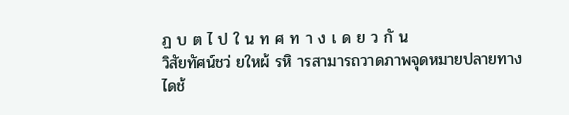ฏ บ ต ไ ป ใ น ท ศ ท า ง เ ด ย ว กั น
วิสัยทัศน์ชว่ ยใหผ้ รหิ ารสามารถวาดภาพจุดหมายปลายทางไดช้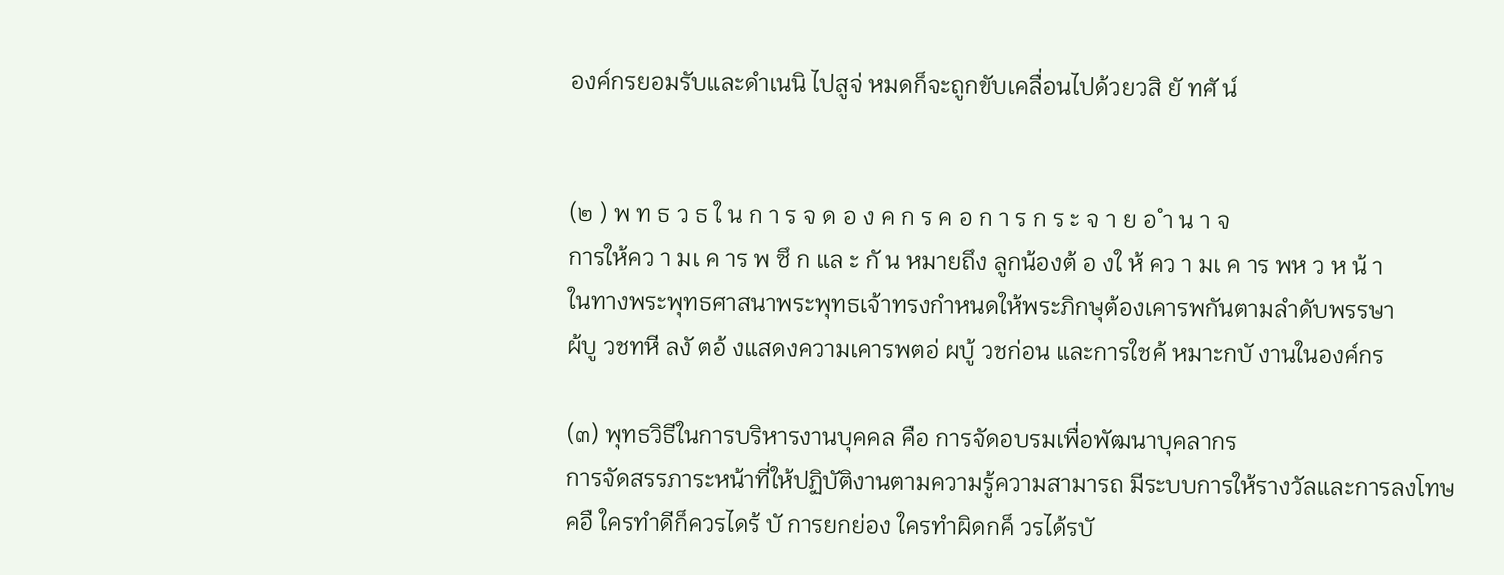องค์กรยอมรับและดำเนนิ ไปสูจ่ หมดก็จะถูกขับเคลื่อนไปด้วยวสิ ยั ทศั น์


(๒ ) พ ท ธ ว ธ ใ น ก า ร จ ด อ ง ค ก ร ค อ ก า ร ก ร ะ จ า ย อ ำ น า จ
การให้คว า มเ ค าร พ ซึ ก แล ะ กั น หมายถึง ลูกน้องต้ อ งใ ห้ คว า มเ ค าร พห ว ห น้ า
ในทางพระพุทธศาสนาพระพุทธเจ้าทรงกำหนดให้พระภิกษุต้องเคารพกันตามลำดับพรรษา
ผ้บู วชทหี ลงั ตอ้ งแสดงความเคารพตอ่ ผบู้ วชก่อน และการใชค้ หมาะกบั งานในองค์กร

(๓) พุทธวิธีในการบริหารงานบุคคล คือ การจัดอบรมเพื่อพัฒนาบุคลากร
การจัดสรรภาระหน้าที่ให้ปฏิบัติงานตามความรู้ความสามารถ มีระบบการให้รางวัลและการลงโทษ
คอื ใครทำดีก็ควรไดร้ บั การยกย่อง ใครทำผิดกค็ วรได้รบั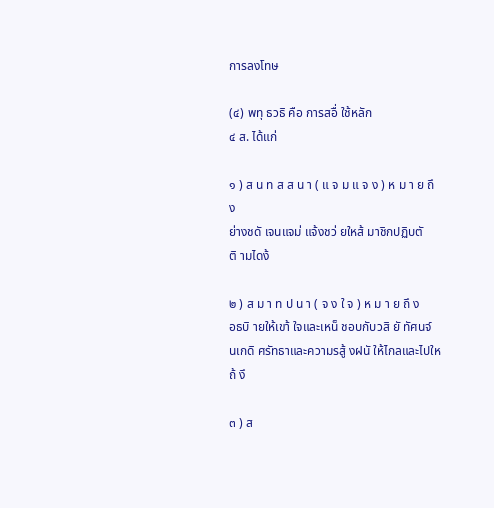การลงโทษ

(๔) พทุ ธวธิ คือ การสอื่ ใช้หลัก
๔ ส. ได้แก่

๑ ) ส น ท ส ส น า ( แ จ ม แ จ ง ) ห ม า ย ถึ ง
ย่างชดั เจนแจม่ แจ้งชว่ ยใหส้ มาชิกปฏิบตั ติ ามไดง้

๒ ) ส ม า ท ป น า ( จ ง ใ จ ) ห ม า ย ถึ ง
อธบิ ายให้เขา้ ใจและเหน็ ชอบกับวสิ ยั ทัศนจ์ นเกดิ ศรัทธาและความรสู้ งฝนั ให้ไกลและไปใหถ้ งึ

๓ ) ส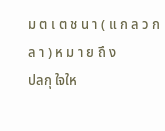ม ต เ ต ช น า ( แ ก ล ว ก ล า ) ห ม า ย ถึ ง
ปลกุ ใจให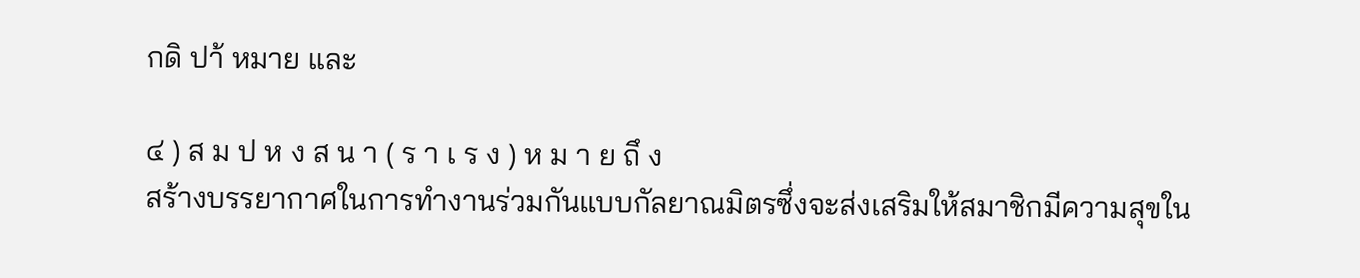กดิ ปา้ หมาย และ

๔ ) ส ม ป ห ง ส น า ( ร า เ ร ง ) ห ม า ย ถึ ง
สร้างบรรยากาศในการทำงานร่วมกันแบบกัลยาณมิตรซึ่งจะส่งเสริมให้สมาชิกมีความสุขใน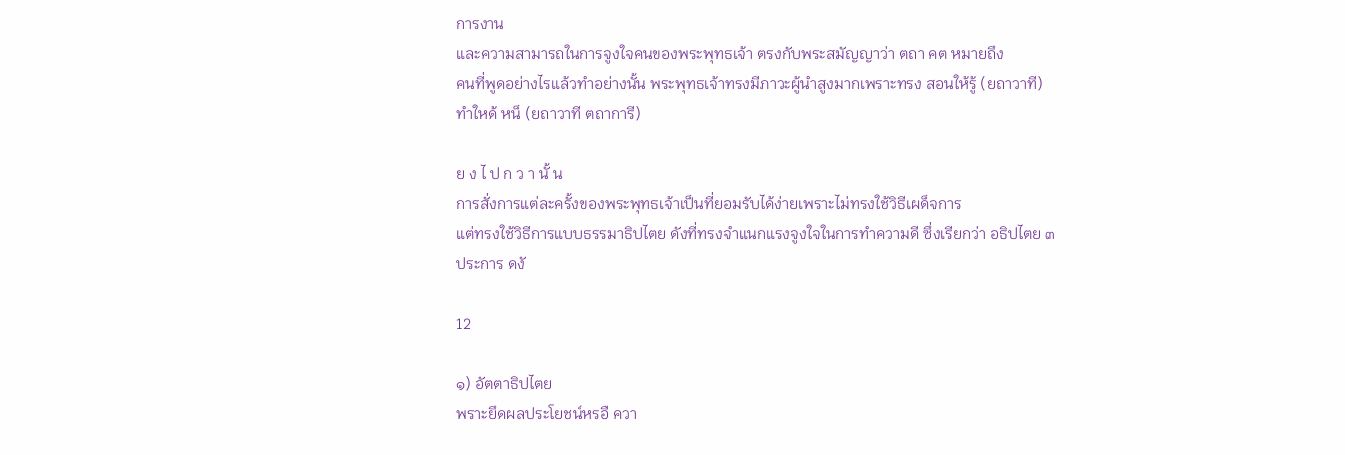การงาน
และความสามารถในการจูงใจคนของพระพุทธเจ้า ตรงกับพระสมัญญาว่า ตถา คต หมายถึง
คนที่พูดอย่างไรแล้วทำอย่างนั้น พระพุทธเจ้าทรงมีภาวะผู้นำสูงมากเพราะทรง สอนให้รู้ (ยถาวาที)
ทำใหด้ หน็ (ยถาวาที ตถาการี)

ย ง ไ ป ก ว า นั้ น
การสั่งการแต่ละครั้งของพระพุทธเจ้าเป็นที่ยอมรับได้ง่ายเพราะไม่ทรงใช้วิธีเผด็จการ
แต่ทรงใช้วิธีการแบบธรรมาธิปไตย ดังที่ทรงจำแนกแรงจูงใจในการทำความดี ซึ่งเรียกว่า อธิปไตย ๓
ประการ ดงั

12

๑) อัตตาธิปไตย
พราะยึดผลประโยชน์หรอื ควา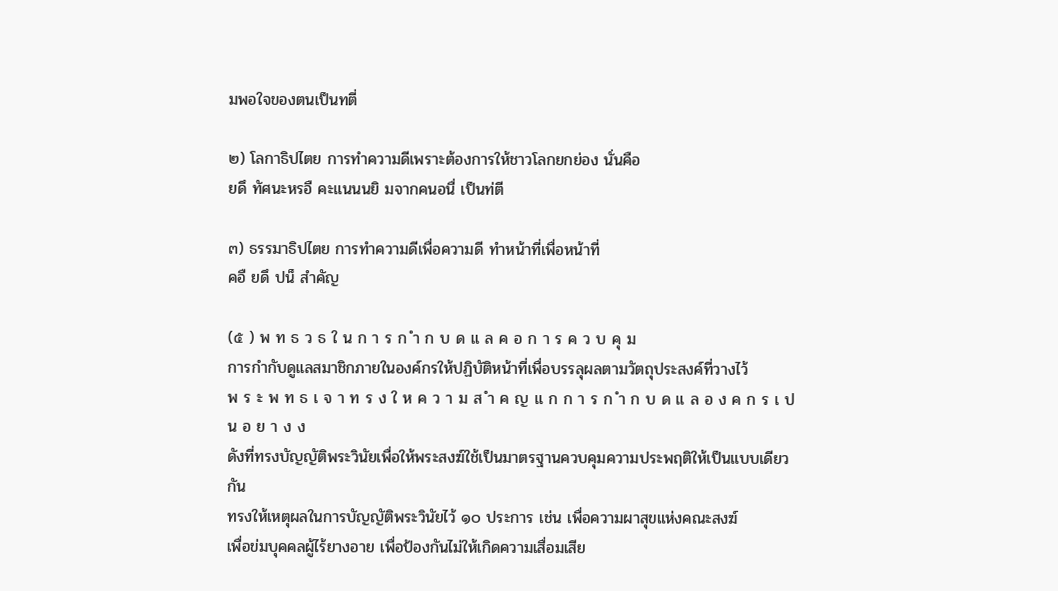มพอใจของตนเป็นทตี่

๒) โลกาธิปไตย การทำความดีเพราะต้องการให้ชาวโลกยกย่อง นั่นคือ
ยดึ ทัศนะหรอื คะแนนนยิ มจากคนอนื่ เป็นท่ตี

๓) ธรรมาธิปไตย การทำความดีเพื่อความดี ทำหน้าที่เพื่อหน้าที่
คอื ยดึ ปน็ สำคัญ

(๕ ) พ ท ธ ว ธ ใ น ก า ร ก ำ ก บ ด แ ล ค อ ก า ร ค ว บ คุ ม
การกำกับดูแลสมาชิกภายในองค์กรให้ปฏิบัติหน้าที่เพื่อบรรลุผลตามวัตถุประสงค์ที่วางไว้
พ ร ะ พ ท ธ เ จ า ท ร ง ใ ห ค ว า ม ส ำ ค ญ แ ก ก า ร ก ำ ก บ ด แ ล อ ง ค ก ร เ ป น อ ย า ง ง
ดังที่ทรงบัญญัติพระวินัยเพื่อให้พระสงฆ์ใช้เป็นมาตรฐานควบคุมความประพฤติให้เป็นแบบเดียวกัน
ทรงให้เหตุผลในการบัญญัติพระวินัยไว้ ๑๐ ประการ เช่น เพื่อความผาสุขแห่งคณะสงฆ์
เพื่อข่มบุคคลผู้ไร้ยางอาย เพื่อป้องกันไม่ให้เกิดความเสื่อมเสีย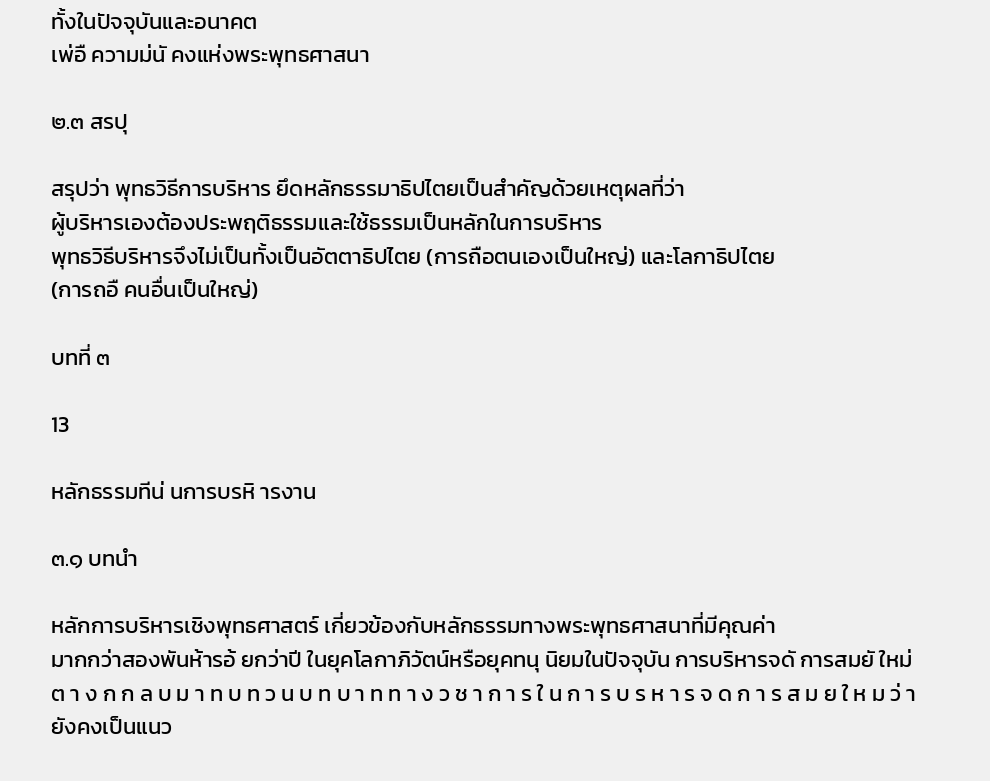ทั้งในปัจจุบันและอนาคต
เพ่อื ความม่นั คงแห่งพระพุทธศาสนา

๒.๓ สรปุ

สรุปว่า พุทธวิธีการบริหาร ยึดหลักธรรมาธิปไตยเป็นสำคัญด้วยเหตุผลที่ว่า
ผู้บริหารเองต้องประพฤติธรรมและใช้ธรรมเป็นหลักในการบริหาร
พุทธวิธีบริหารจึงไม่เป็นทั้งเป็นอัตตาธิปไตย (การถือตนเองเป็นใหญ่) และโลกาธิปไตย
(การถอื คนอื่นเป็นใหญ่)

บทที่ ๓

13

หลักธรรมทีน่ นการบรหิ ารงาน

๓.๑ บทนำ

หลักการบริหารเชิงพุทธศาสตร์ เกี่ยวข้องกับหลักธรรมทางพระพุทธศาสนาที่มีคุณค่า
มากกว่าสองพันห้ารอ้ ยกว่าปี ในยุคโลกาภิวัตน์หรือยุคทนุ นิยมในปัจจุบัน การบริหารจดั การสมยั ใหม่
ต า ง ก ก ล บ ม า ท บ ท ว น บ ท บ า ท ท า ง ว ช า ก า ร ใ น ก า ร บ ร ห า ร จ ด ก า ร ส ม ย ใ ห ม ว่ า
ยังคงเป็นแนว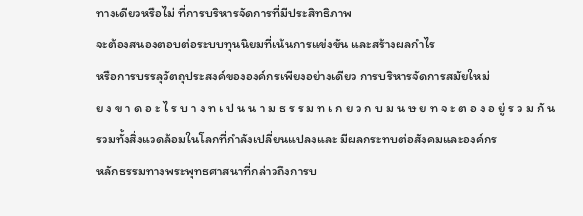ทางเดียวหรือไม่ ที่การบริหารจัดการที่มีประสิทธิภาพ
จะต้องสนองตอบต่อระบบทุนนิยมที่เน้นการแข่งขัน และสร้างผลกำไร
หรือการบรรลุวัตถุประสงค์ขององค์กรเพียงอย่างเดียว การบริหารจัดการสมัยใหม่
ย ง ข า ด อ ะ ไ ร บ า ง ท เ ป น น า ม ธ ร ร ม ท เ ก ย ว ก บ ม น ษ ย ท จ ะ ต อ ง อ ยู่ ร ว ม กั น
รวมทั้งสิ่งแวดล้อมในโลกที่กำลังเปลี่ยนแปลงและ มีผลกระทบต่อสังคมและองค์กร
หลักธรรมทางพระพุทธศาสนาที่กล่าวถึงการบ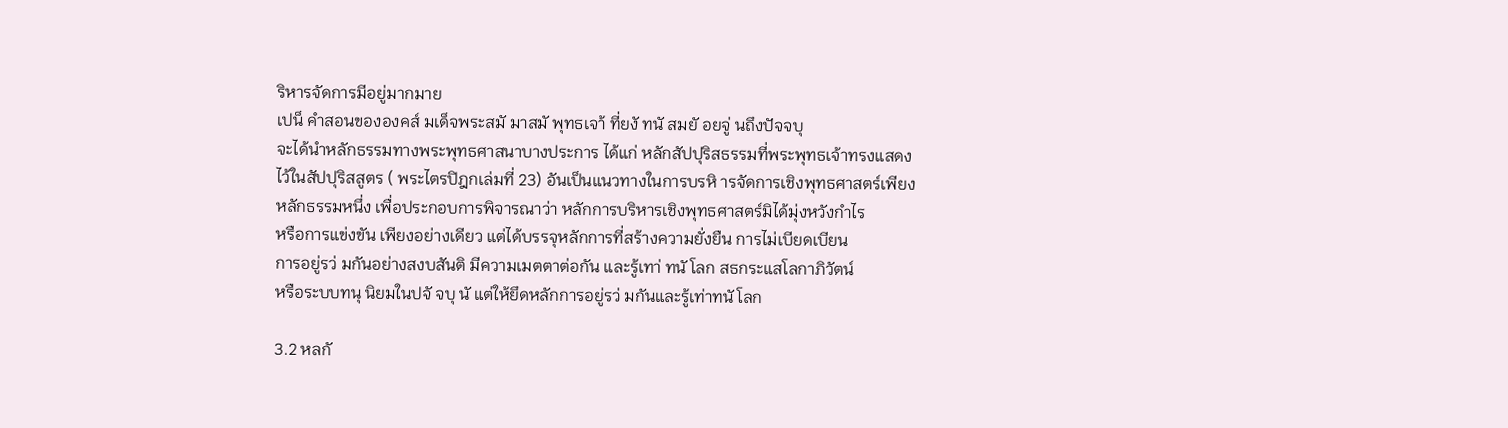ริหารจัดการมีอยู่มากมาย
เปน็ คำสอนขององคส์ มเด็จพระสมั มาสมั พุทธเจา้ ที่ยงั ทนั สมยั อยจู่ นถึงปัจจบุ
จะได้นำหลักธรรมทางพระพุทธศาสนาบางประการ ได้แก่ หลักสัปปุริสธรรมที่พระพุทธเจ้าทรงแสดง
ไว้ในสัปปุริสสูตร ( พระไตรปิฎกเล่มที่ 23) อันเป็นแนวทางในการบรหิ ารจัดการเชิงพุทธศาสตร์เพียง
หลักธรรมหนึ่ง เพื่อประกอบการพิจารณาว่า หลักการบริหารเชิงพุทธศาสตร์มิได้มุ่งหวังกำไร
หรือการแข่งขัน เพียงอย่างเดียว แต่ได้บรรจุหลักการที่สร้างความยั่งยืน การไม่เบียดเบียน
การอยู่รว่ มกันอย่างสงบสันติ มีความเมตตาต่อกัน และรู้เทา่ ทนั โลก สธกระแสโลกาภิวัตน์
หรือระบบทนุ นิยมในปจั จบุ นั แต่ให้ยึดหลักการอยู่รว่ มกันและรู้เท่าทนั โลก

3.2 หลกั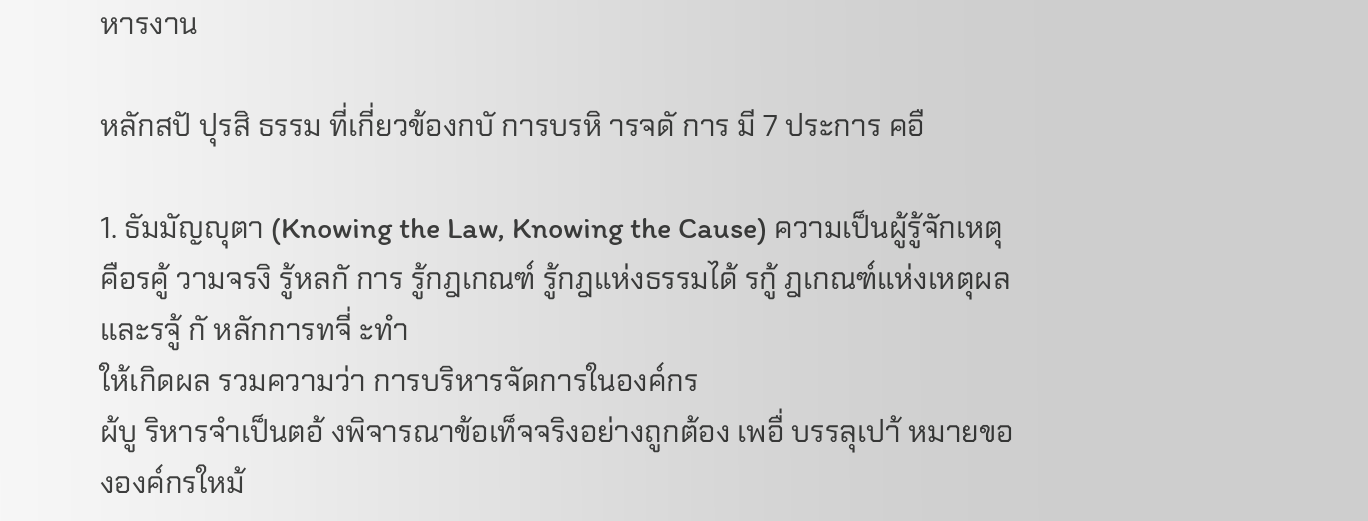หารงาน

หลักสปั ปุรสิ ธรรม ที่เกี่ยวข้องกบั การบรหิ ารจดั การ มี 7 ประการ คอื

1. ธัมมัญญุตา (Knowing the Law, Knowing the Cause) ความเป็นผู้รู้จักเหตุ
คือรคู้ วามจรงิ รู้หลกั การ รู้กฎเกณฑ์ รู้กฎแห่งธรรมได้ รกู้ ฎเกณฑ์แห่งเหตุผล และรจู้ กั หลักการทจี่ ะทำ
ให้เกิดผล รวมความว่า การบริหารจัดการในองค์กร
ผ้บู ริหารจำเป็นตอ้ งพิจารณาข้อเท็จจริงอย่างถูกต้อง เพอื่ บรรลุเปา้ หมายขององค์กรใหม้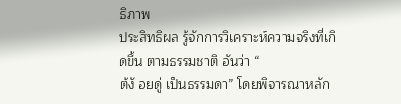ธิภาพ
ประสิทธิผล รู้จักการวิเคราะห์ความจริงที่เกิดขึ้น ตามธรรมชาติ อันว่า “
ต้งั อยดู่ เป็นธรรมดา” โดยพิจารณาหลัก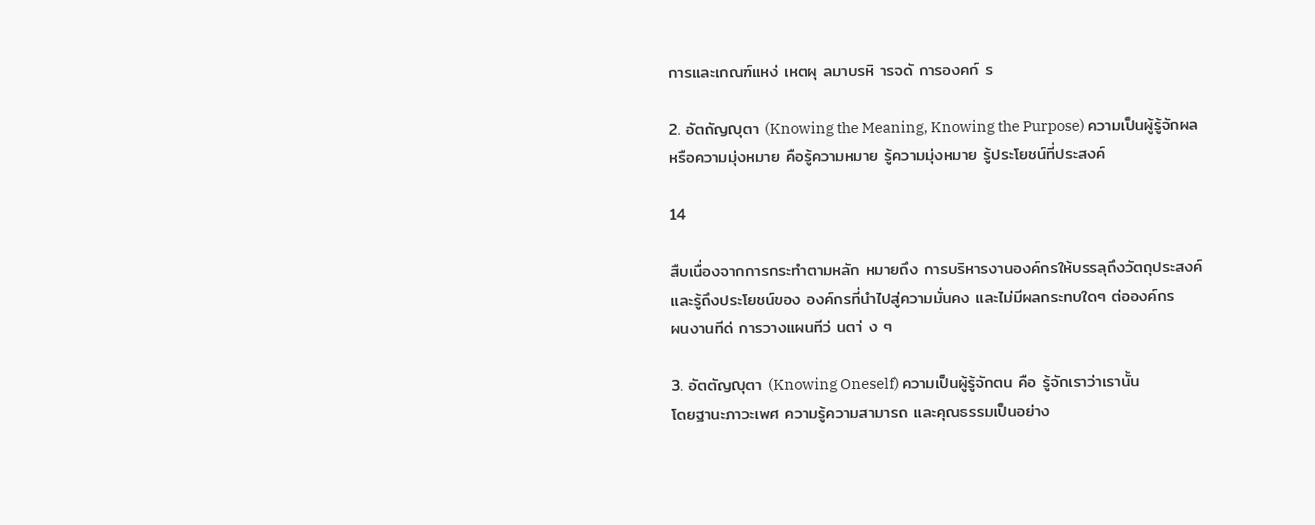การและเกณฑ์แหง่ เหตผุ ลมาบรหิ ารจดั การองคก์ ร

2. อัตถัญญุตา (Knowing the Meaning, Knowing the Purpose) ความเป็นผู้รู้จักผล
หรือความมุ่งหมาย คือรู้ความหมาย รู้ความมุ่งหมาย รู้ประโยชน์ที่ประสงค์

14

สืบเนื่องจากการกระทำตามหลัก หมายถึง การบริหารงานองค์กรให้บรรลุถึงวัตถุประสงค์
และรู้ถึงประโยชน์ของ องค์กรที่นำไปสู่ความมั่นคง และไม่มีผลกระทบใดๆ ต่อองค์กร
ผนงานทีด่ การวางแผนทีว่ นตา่ ง ๆ

3. อัตตัญญุตา (Knowing Oneself) ความเป็นผู้รู้จักตน คือ รู้จักเราว่าเรานั้น
โดยฐานะภาวะเพศ ความรู้ความสามารถ และคุณธรรมเป็นอย่าง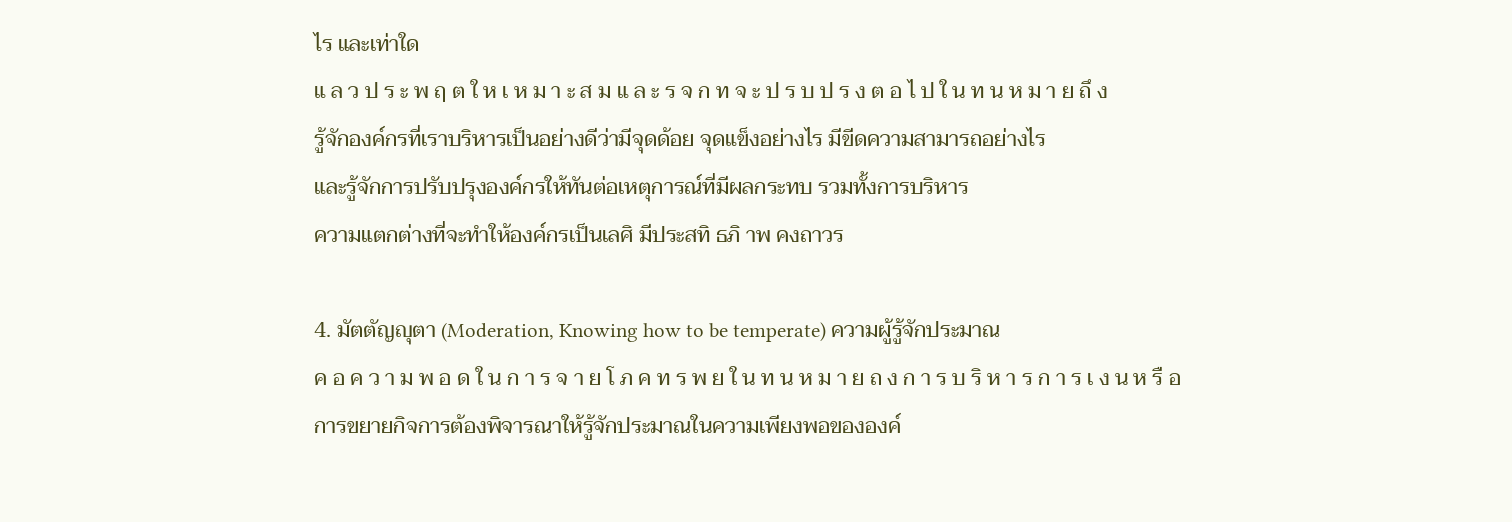ไร และเท่าใด
แ ล ว ป ร ะ พ ฤ ต ใ ห เ ห ม า ะ ส ม แ ล ะ ร จ ก ท จ ะ ป ร บ ป ร ง ต อ ไ ป ใ น ท น ห ม า ย ถึ ง
รู้จักองค์กรที่เราบริหารเป็นอย่างดีว่ามีจุดด้อย จุดแข็งอย่างไร มีขีดความสามารถอย่างไร
และรู้จักการปรับปรุงองค์กรให้ทันต่อเหตุการณ์ที่มีผลกระทบ รวมทั้งการบริหาร
ความแตกต่างที่จะทำให้องค์กรเป็นเลศิ มีประสทิ ธภิ าพ คงถาวร

4. มัตตัญญุตา (Moderation, Knowing how to be temperate) ความผู้รู้จักประมาณ
ค อ ค ว า ม พ อ ด ใ น ก า ร จ า ย โ ภ ค ท ร พ ย ใ น ท น ห ม า ย ถ ง ก า ร บ ริ ห า ร ก า ร เ ง น ห รื อ
การขยายกิจการต้องพิจารณาให้รู้จักประมาณในความเพียงพอขององค์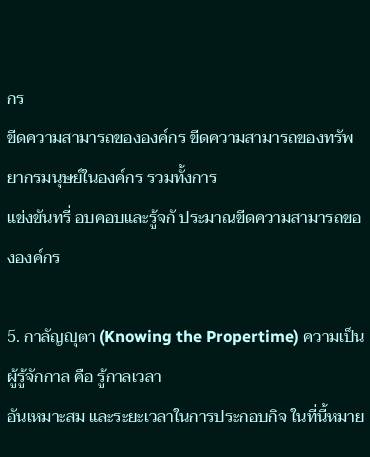กร
ขีดความสามารถขององค์กร ขีดความสามารถของทรัพยากรมนุษย์ในองค์กร รวมทั้งการ
แข่งขันทรี่ อบคอบและรู้จกั ประมาณขีดความสามารถขององค์กร

5. กาลัญญุตา (Knowing the Propertime) ความเป็นผู้รู้จักกาล คือ รู้กาลเวลา
อันเหมาะสม และระยะเวลาในการประกอบกิจ ในที่นี้หมาย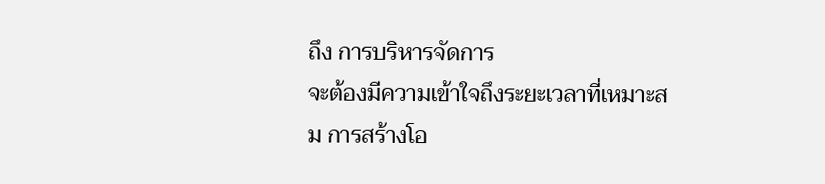ถึง การบริหารจัดการ
จะต้องมีความเข้าใจถึงระยะเวลาที่เหมาะสม การสร้างโอ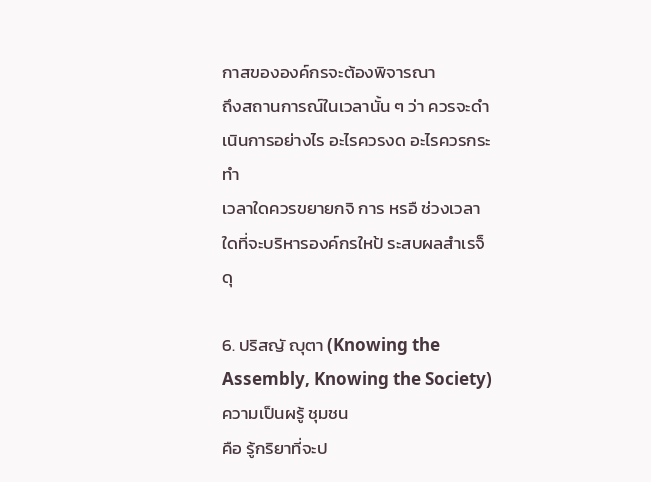กาสขององค์กรจะต้องพิจารณา
ถึงสถานการณ์ในเวลานั้น ๆ ว่า ควรจะดำเนินการอย่างไร อะไรควรงด อะไรควรกระทำ
เวลาใดควรขยายกจิ การ หรอื ช่วงเวลาใดที่จะบริหารองค์กรใหป้ ระสบผลสำเรจ็ ดุ

6. ปริสญั ญุตา (Knowing the Assembly, Knowing the Society) ความเป็นผรู้ ชุมชน
คือ รู้กริยาที่จะป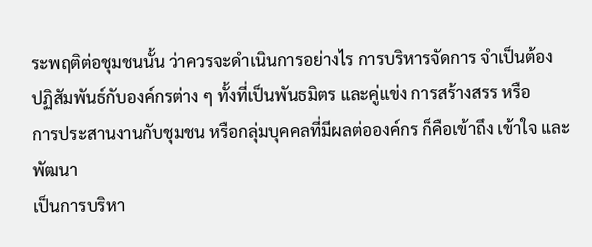ระพฤติต่อชุมชนนั้น ว่าควรจะดำเนินการอย่างไร การบริหารจัดการ จำเป็นต้อง
ปฏิสัมพันธ์กับองค์กรต่าง ๆ ทั้งที่เป็นพันธมิตร และคู่แข่ง การสร้างสรร หรือ
การประสานงานกับชุมชน หรือกลุ่มบุคคลที่มีผลต่อองค์กร ก็คือเข้าถึง เข้าใจ และพัฒนา
เป็นการบริหา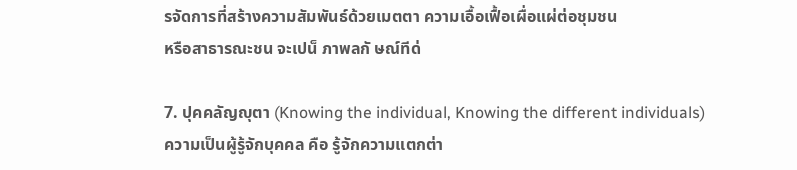รจัดการที่สร้างความสัมพันธ์ด้วยเมตตา ความเอื้อเฟื้อเผื่อแผ่ต่อชุมชน
หรือสาธารณะชน จะเปน็ ภาพลกั ษณ์ทีด่

7. ปุคคลัญญุตา (Knowing the individual, Knowing the different individuals)
ความเป็นผู้รู้จักบุคคล คือ รู้จักความแตกต่า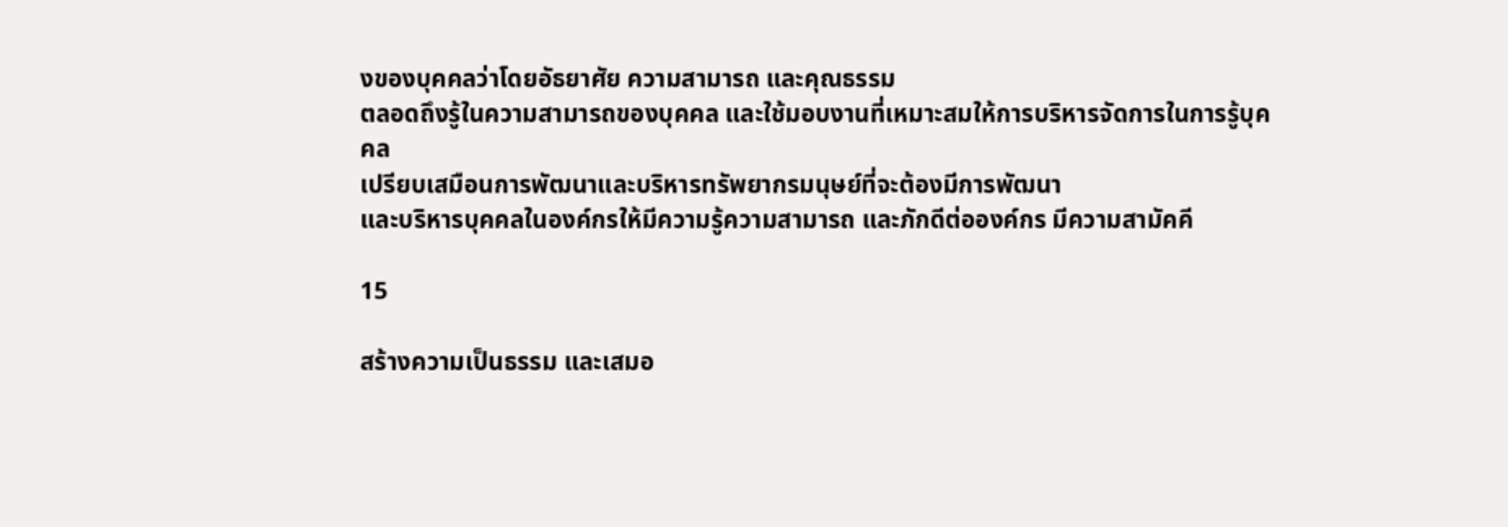งของบุคคลว่าโดยอัธยาศัย ความสามารถ และคุณธรรม
ตลอดถึงรู้ในความสามารถของบุคคล และใช้มอบงานที่เหมาะสมให้การบริหารจัดการในการรู้บุคคล
เปรียบเสมือนการพัฒนาและบริหารทรัพยากรมนุษย์ที่จะต้องมีการพัฒนา
และบริหารบุคคลในองค์กรให้มีความรู้ความสามารถ และภักดีต่อองค์กร มีความสามัคคี

15

สร้างความเป็นธรรม และเสมอ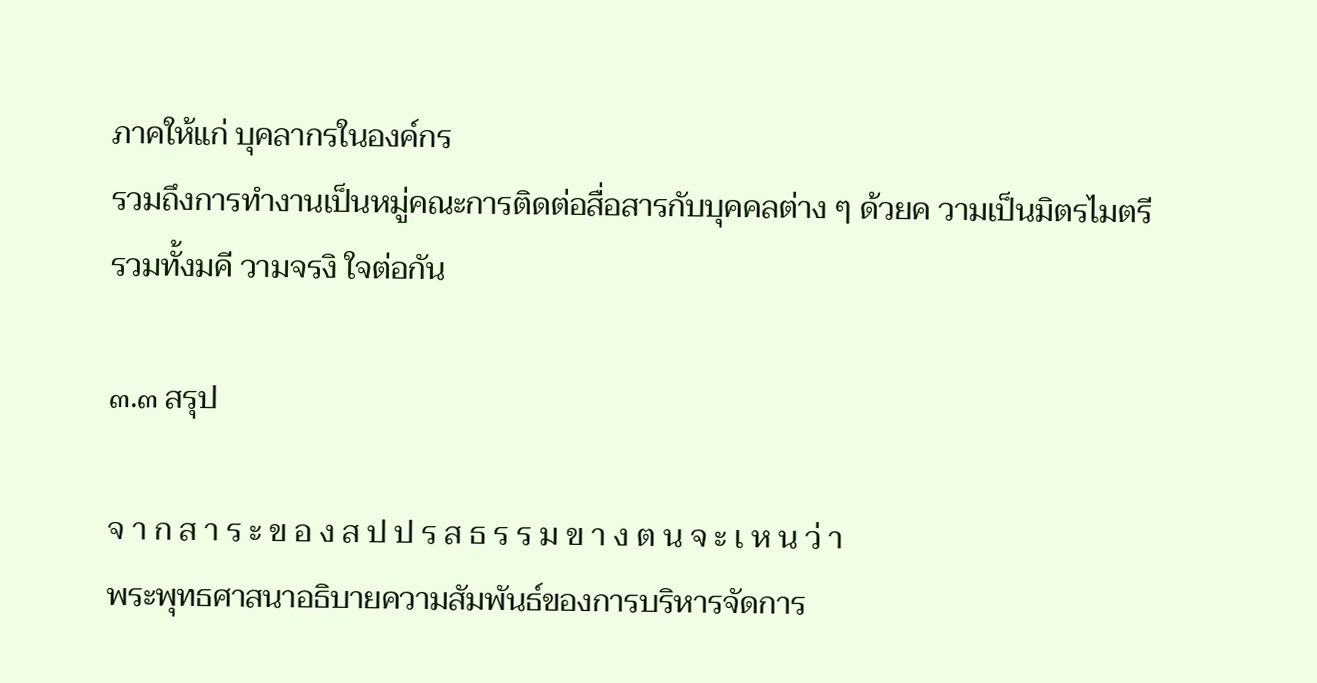ภาคให้แก่ บุคลากรในองค์กร
รวมถึงการทำงานเป็นหมู่คณะการติดต่อสื่อสารกับบุคคลต่าง ๆ ด้วยค วามเป็นมิตรไมตรี
รวมทั้งมคี วามจรงิ ใจต่อกัน

๓.๓ สรุป

จ า ก ส า ร ะ ข อ ง ส ป ป ร ส ธ ร ร ม ข า ง ต น จ ะ เ ห น ว่ า
พระพุทธศาสนาอธิบายความสัมพันธ์ของการบริหารจัดการ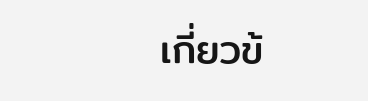เกี่ยวข้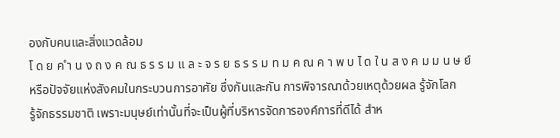องกับคนและสิ่งแวดล้อม
โ ด ย ค ำ น ง ถ ง ค ณ ธ ร ร ม แ ล ะ จ ร ย ธ ร ร ม ท ม ค ณ ค า พ บ ไ ด ใ น ส ง ค ม ม น ษ ย์
หรือปัจจัยแห่งสังคมในกระบวนการอาศัย ซึ่งกันและกัน การพิจารณาด้วยเหตุด้วยผล รู้จักโลก
รู้จักธรรมชาติ เพราะมนุษย์เท่านั้นที่จะเป็นผู้ที่บริหารจัดการองค์การที่ดีได้ สำห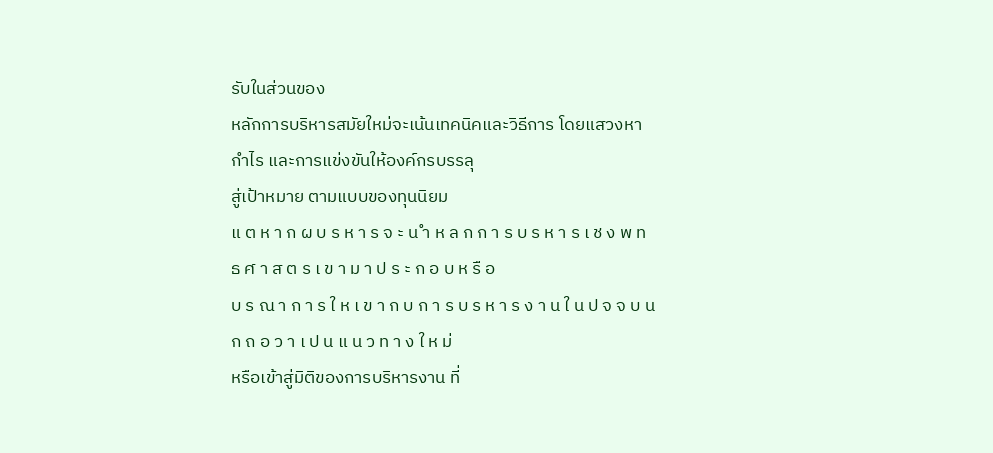รับในส่วนของ
หลักการบริหารสมัยใหม่จะเน้นเทคนิคและวิธีการ โดยแสวงหากำไร และการแข่งขันให้องค์กรบรรลุ
สู่เป้าหมาย ตามแบบของทุนนิยม
แ ต ห า ก ผ บ ร ห า ร จ ะ น ำ ห ล ก ก า ร บ ร ห า ร เ ช ง พ ท ธ ศ า ส ต ร เ ข า ม า ป ร ะ ก อ บ ห รื อ
บ ร ณ า ก า ร ใ ห เ ข า ก บ ก า ร บ ร ห า ร ง า น ใ น ป จ จ บ น ก ถ อ ว า เ ป น แ น ว ท า ง ใ ห ม่
หรือเข้าสู่มิติของการบริหารงาน ที่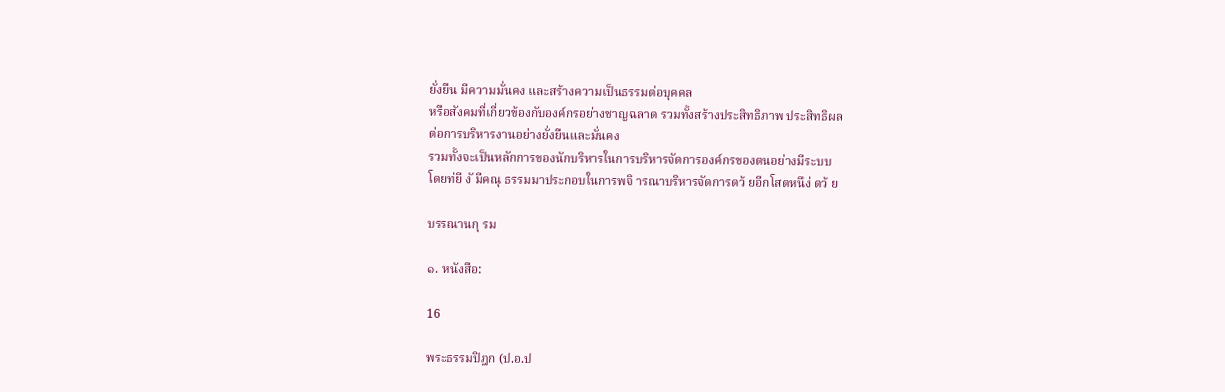ยั่งยืน มีความมั่นคง และสร้างความเป็นธรรมต่อบุคคล
หรือสังคมที่เกี่ยวข้องกับองค์กรอย่างชาญฉลาด รวมทั้งสร้างประสิทธิภาพ ประสิทธิผล
ต่อการบริหารงานอย่างยั่งยืนและมั่นคง
รวมทั้งจะเป็นหลักการของนักบริหารในการบริหารจัดการองค์กรของตนอย่างมีระบบ
โดยท่ยี งั มีคณุ ธรรมมาประกอบในการพจิ ารณาบริหารจัดการดว้ ยอีกโสตหนึง่ ดว้ ย

บรรณานกุ รม

๑. หนังสือ:

16

พระธรรมปิฎก (ป.อ.ป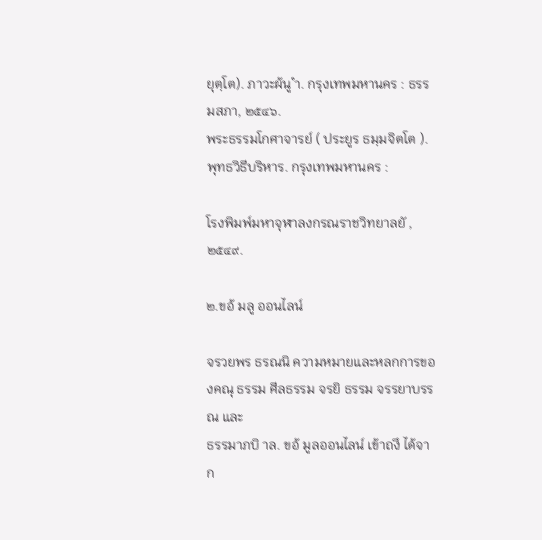ยุตฺโต). ภาวะผ้นู ำ. กรุงเทพมหานคร : ธรรมสภา, ๒๕๔๖.
พระธรรมโกศาจารย์ ( ประยูร ธมฺมจิตโต ). พุทธวิธีบริหาร. กรุงเทพมหานคร :

โรงพิมพ์มหาจุฬาลงกรณราชวิทยาลยั , ๒๕๔๙.

๒.ขอ้ มลู ออนไลน์

จรวยพร ธรณนิ ความหมายและหลกการของคณุ ธรรม ศีลธรรม จรยิ ธรรม จรรยาบรรณ และ
ธรรมาภบิ าล. ขอ้ มูลออนไลน์ เข้าถงึ ได้จาก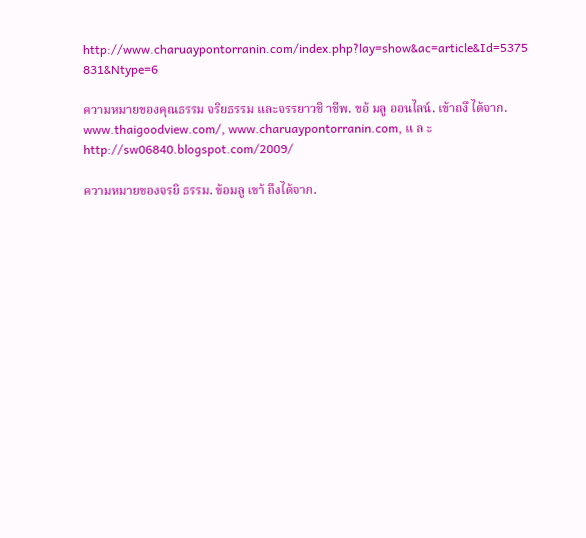http://www.charuaypontorranin.com/index.php?lay=show&ac=article&Id=5375
831&Ntype=6

ความหมายของคุณธรรม จริยธรรม และจรรยาวชิ าชีพ. ขอ้ มลู ออนไลน์. เข้าถงึ ได้จาก.
www.thaigoodview.com/, www.charuaypontorranin.com, แ ล ะ
http://sw06840.blogspot.com/2009/

ความหมายของจรยิ ธรรม. ข้อมลู เขา้ ถึงได้จาก.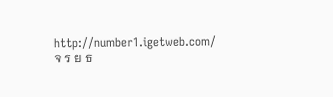http://number1.igetweb.com/
จ ร ย ธ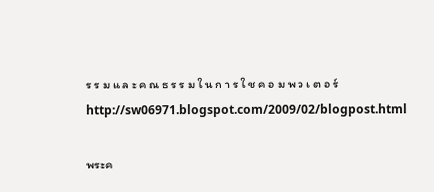ร ร ม แ ล ะ ค ณ ธ ร ร ม ใ น ก า ร ใ ช ค อ ม พ ว เ ต อ ร์
http://sw06971.blogspot.com/2009/02/blogpost.html

พระค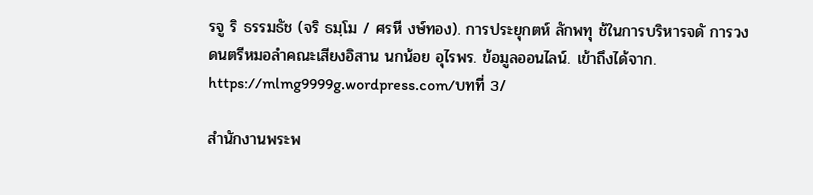รจู ริ ธรรมธัช (จริ ธมฺโม / ศรหี งษ์ทอง). การประยุกตห์ ลักพทุ ช้ในการบริหารจดั การวง
ดนตรีหมอลำคณะเสียงอิสาน นกน้อย อุไรพร. ข้อมูลออนไลน์. เข้าถึงได้จาก.
https://mlmg9999g.wordpress.com/บทที่ 3/

สำนักงานพระพ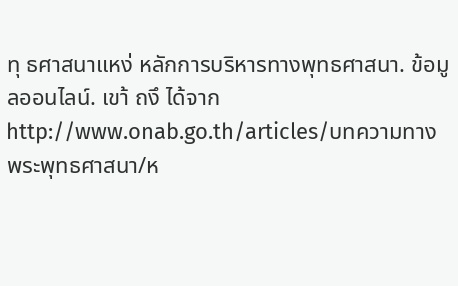ทุ ธศาสนาแหง่ หลักการบริหารทางพุทธศาสนา. ข้อมูลออนไลน์. เขา้ ถงึ ได้จาก
http://www.onab.go.th/articles/บทความทางพระพุทธศาสนา/ห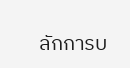ลักการบ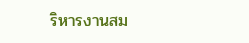ริหารงานสม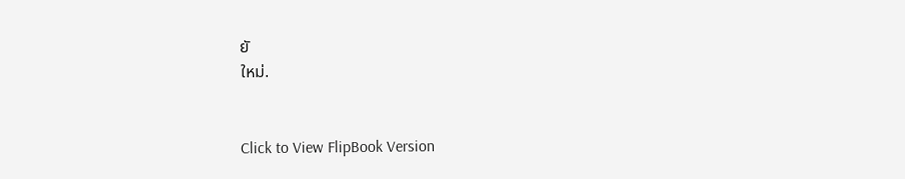ยั
ใหม่.


Click to View FlipBook Version